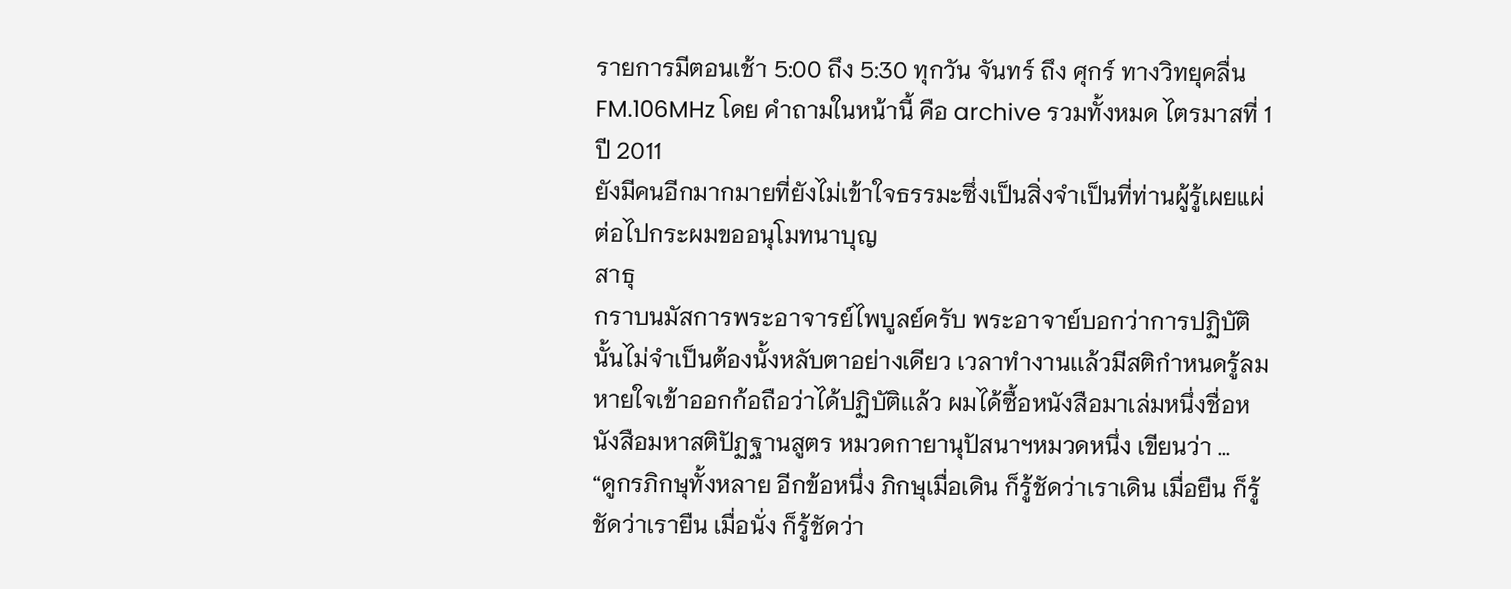รายการมีตอนเช้า 5:00 ถึง 5:30 ทุกวัน จันทร์ ถึง ศุกร์ ทางวิทยุคลื่น FM.106MHz โดย คำถามในหน้านี้ คือ archive รวมทั้งหมด ไตรมาสที่ 1 ปี 2011
ยังมีคนอีกมากมายที่ยังไม่เข้าใจธรรมะซึ่งเป็นสิ่งจําเป็นที่ท่านผู้รู้เผยแผ่ต่อไปกระผมขออนุโมทนาบุญ
สาธุ
กราบนมัสการพระอาจารย์ไพบูลย์ครับ พระอาจาย์บอกว่าการปฏิบัตินั้นไม่จำเป็นต้องนั้งหลับตาอย่างเดียว เวลาทำงานเเล้วมีสติกำหนดรู้ลมหายใจเข้าออกก้อถือว่าได้ปฏิบัติเเล้ว ผมได้ซื้อหนังสือมาเล่มหนึ่งชื่อหนังสือมหาสติปัฏฐานสูตร หมวดกายานุปัสนาฯหมวดหนึ่ง เขียนว่า …
“ดูกรภิกษุทั้งหลาย อีกข้อหนึ่ง ภิกษุเมื่อเดิน ก็รู้ชัดว่าเราเดิน เมื่อยืน ก็รู้ชัดว่าเรายืน เมื่อนั่ง ก็รู้ชัดว่า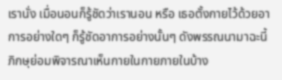เรานั่ง เมื่อนอนก็รู้ชัดว่าเรานอน หรือ เธอตั้งกายไว้ด้วยอาการอย่างใดๆ ก็รู้ชัดอาการอย่างนั้นๆ ดังพรรณนามาฉะนี้ ภิกษุย่อมพิจารณาเห็นกายในกายภายในบ้าง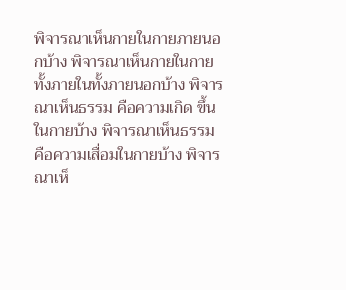พิจารณาเห็นกายในกายภายนอกบ้าง พิจารณาเห็นกายในกายทั้งภายในทั้งภายนอกบ้าง พิจารณาเห็นธรรม คือความเกิด ขึ้นในกายบ้าง พิจารณาเห็นธรรมคือความเสื่อมในกายบ้าง พิจารณาเห็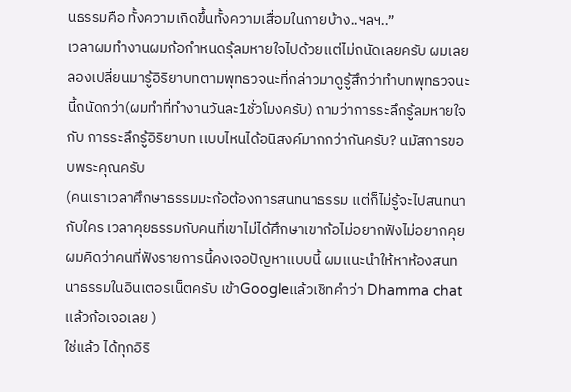นธรรมคือ ทั้งความเกิดขึ้นทั้งความเสื่อมในกายบ้าง..ฯลฯ..”
เวลาผมทำงานผมก้อกำหนดรุ้ลมหายใจไปด้วยเเต่ไม่ถนัดเลยครับ ผมเลยลองเปลี่ยนมารู้อิริยาบทตามพุทธวจนะที่กล่าวมาดูรู้สึกว่าทำบทพุทธวจนะนี้ถนัดกว่า(ผมทำที่ทำงานวันละ1ชั่วโมงครับ) ถามว่าการระลึกรู้ลมหายใจ กับ การระลึกรู้อิริยาบท เเบบไหนได้อนิสงค์มากกว่ากันครับ? นมัสการขอบพระคุณครับ
(คนเราเวลาศึกษาธรรมมะก้อต้องการสนทนาธรรม เเต่ก็ไม่รู้จะไปสนทนากับใคร เวลาคุยธรรมกับคนที่เขาไม่ได้ศึกษาเขาก้อไม่อยากฟังไม่อยากคุย ผมคิดว่าคนที่ฟังรายการนี้คงเจอปัญหาเเบบนี้ ผมเเนะนำให้หาห้องสนทนาธรรมในอินเตอรเน็ตครับ เข้าGoogleเเล้วเชิทคำว่า Dhamma chatเเล้วก้อเจอเลย )
ใช่แล้ว ได้ทุกอิริ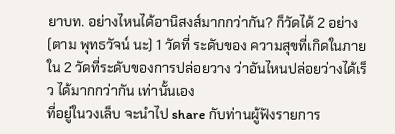ยาบท. อย่างไหนได้อานิสงส์มากกว่ากัน? ก็วัดได้ 2 อย่าง (ตาม พุทธวัจน์ นะ) 1 วัดที่ ระดับของ ความสุขที่เกิดในภายใน 2 วัดที่ระดับของการปล่อยวาง ว่าอันไหนปล่อยว่างได้เร็ว ได้มากกว่ากัน เท่านั้นเอง
ที่อยู่ในวงเล็บ จะนำไป share กับท่านผู้ฟังรายการ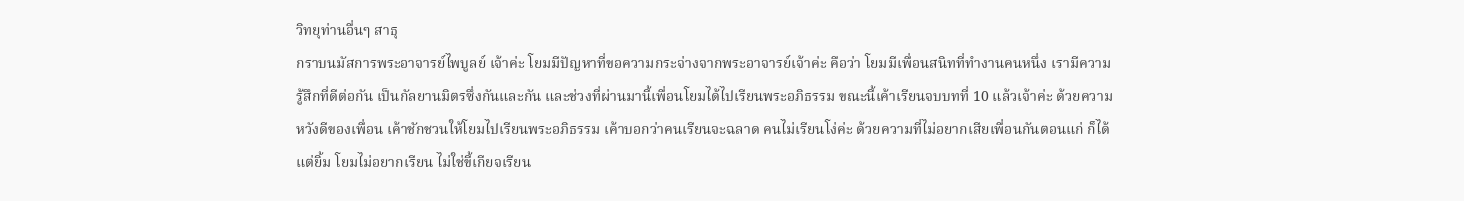วิทยุท่านอื่นๆ สาธุ
กราบนมัสการพระอาจารย์ไพบูลย์ เจ้าค่ะ โยมมีปัญหาที่ขอความกระจ่างจากพระอาจารย์เจ้าค่ะ คือว่า โยมมีเพื่อนสนิทที่ทำงานคนหนึ่ง เรามีความรู้สึกที่ดีต่อกัน เป็นกัลยานมิตรซึ่งกันและกัน และช่วงที่ผ่านมานี้เพื่อนโยมได้ไปเรียนพระอภิธรรม ขณะนี้เค้าเรียนจบบทที่ 10 แล้วเจ้าค่ะ ด้วยความหวังดีของเพื่อน เค้าชักชวนให้โยมไปเรียนพระอภิธรรม เค้าบอกว่าคนเรียนจะฉลาด คนไม่เรียนโง่ค่ะ ด้วยความที่ไม่อยากเสียเพื่อนกันตอนแก่ ก็ได้แต่ยิ้ม โยมไม่อยากเรียน ไม่ใช่ขี้เกียจเรียน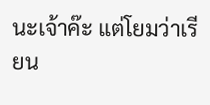นะเจ้าค๊ะ แต่โยมว่าเรียน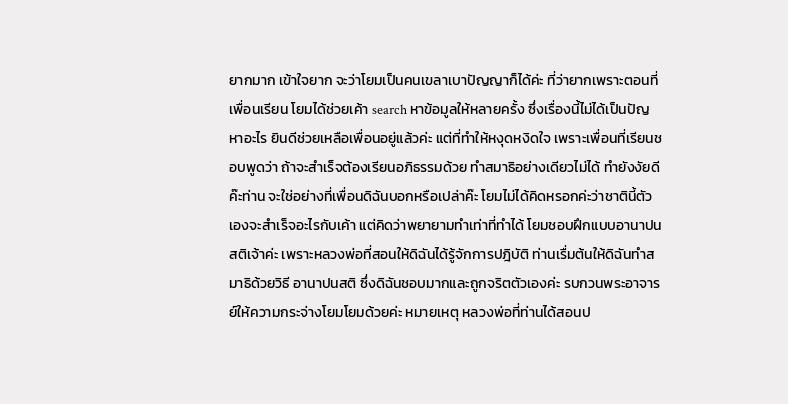ยากมาก เข้าใจยาก จะว่าโยมเป็นคนเขลาเบาปัญญาก็ได้ค่ะ ที่ว่ายากเพราะตอนที่เพื่อนเรียน โยมได้ช่วยเค้า search หาข้อมูลให้หลายครั้ง ซึ่งเรื่องนี้ไม่ได้เป็นปัญหาอะไร ยินดีช่วยเหลือเพื่อนอยู่แล้วค่ะ แต่ที่ทำให้หงุดหงิดใจ เพราะเพื่อนที่เรียนชอบพูดว่า ถ้าจะสำเร็จต้องเรียนอภิธรรมด้วย ทำสมาธิอย่างเดียวไม่ได้ ทำยังงัยดีค๊ะท่าน จะใช่อย่างที่เพื่อนดิฉันบอกหรือเปล่าค๊ะ โยมไม่ได้คิดหรอกค่ะว่าชาตินี้ตัวเองจะสำเร็จอะไรกับเค้า แต่คิดว่าพยายามทำเท่าที่ทำได้ โยมชอบฝึกแบบอานาปนสติเจ้าค่ะ เพราะหลวงพ่อที่สอนให้ดิฉันได้รู้จักการปฎิบัติ ท่านเรื่มต้นให้ดิฉันทำสมาธิด้วยวิธี อานาปนสติ ซึ่งดิฉันชอบมากและถูกจริตตัวเองค่ะ รบกวนพระอาจารย์ให้ความกระจ่างโยมโยมด้วยค่ะ หมายเหตุ หลวงพ่อที่ท่านได้สอนป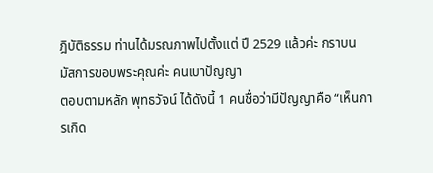ฎิบัติธรรม ท่านได้มรณภาพไปตั้งแต่ ปี 2529 แล้วค่ะ กราบนมัสการขอบพระคุณค่ะ คนเบาปัญญา
ตอบตามหลัก พุทธวัจน์ ได้ดังนี้ 1 คนชื่อว่ามีปัญญาคือ “เห็นการเกิด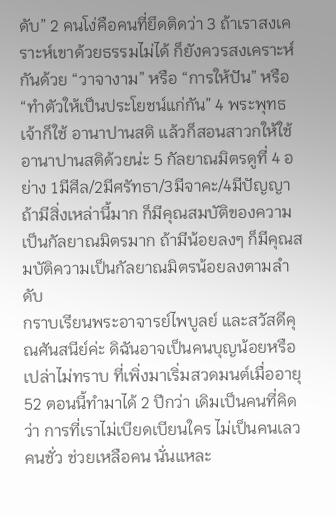ดับ” 2 คนโง่คือคนที่ยึดติดว่า 3 ถ้าเราสงเคราะห์เขาด้วยธรรมไม่ได้ ก็ยังควรสงเคราะห์กันด้วย “วาจางาม” หรือ “การให้ปัน” หรือ “ทำตัวให้เป็นประโยชน์แก่กัน” 4 พระพุทธเจ้าก็ใช้ อานาปานสติ แล้วก็สอนสาวกให้ใช้อานาปานสติด้วยน่ะ 5 กัลยาณมิตรดูที่ 4 อย่าง 1มีศีล/2มีศรัทธา/3มีจาคะ/4มีปัญญา ถ้ามีสิ่งเหล่านี้มาก ก็มีคุณสมบัติของความเป็นกัลยาณมิตรมาก ถ้ามีน้อยลงๆ ก็มีคุณสมบัติความเป็นกัลยาณมิตรน้อยลงตามลำดับ
กราบเรียนพระอาจารย์ไพบูลย์ และสวัสดีคุณศันสนีย์ค่ะ ดิฉันอาจเป็นคนบุญน้อยหรือเปล่าไม่ทราบ ที่เพิ่งมาเริ่มสวดมนต์เมื่ออายุ 52 ตอนนี้ทำมาได้ 2 ปีกว่า เดิมเป็นคนที่คิดว่า การที่เราไม่เบียดเบียนใคร ไม่เป็นคนเลว คนชั่ว ช่วยเหลือคน นั่นแหละ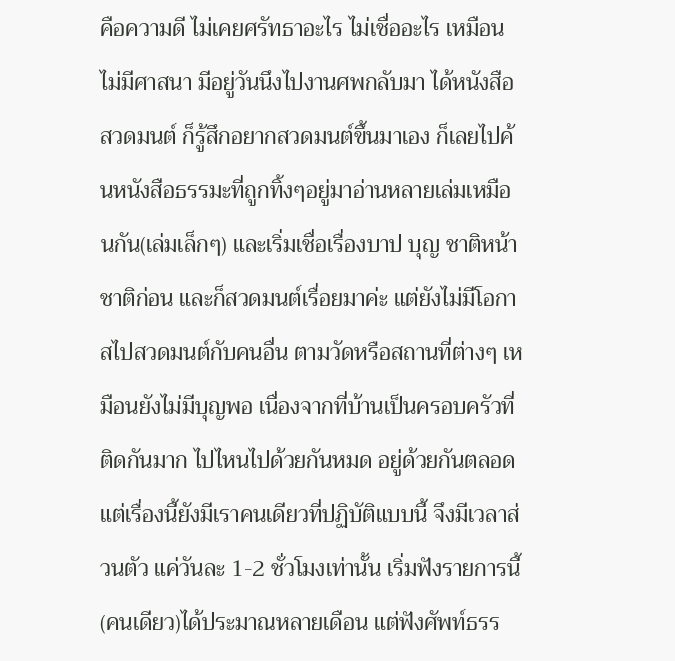คือความดี ไม่เคยศรัทธาอะไร ไม่เชื่ออะไร เหมือนไม่มีศาสนา มีอยู่วันนึงไปงานศพกลับมา ได้หนังสือสวดมนต์ ก็รู้สึกอยากสวดมนต์ขึ้นมาเอง ก็เลยไปค้นหนังสือธรรมะที่ถูกทิ้งๆอยู่มาอ่านหลายเล่มเหมือนกัน(เล่มเล็กๆ) และเริ่มเชื่อเรื่องบาป บุญ ชาติหน้า ชาติก่อน และก็สวดมนต์เรื่อยมาค่ะ แต่ยังไม่มีโอกาสไปสวดมนต์กับคนอื่น ตามวัดหรือสถานที่ต่างๆ เหมือนยังไม่มีบุญพอ เนื่องจากที่บ้านเป็นครอบครัวที่ติดกันมาก ไปไหนไปด้วยกันหมด อยู่ด้วยกันตลอด แต่เรื่องนี้ยังมีเราคนเดียวที่ปฏิบัติแบบนี้ จึงมีเวลาส่วนตัว แค่วันละ 1-2 ชั่วโมงเท่านั้น เริ่มฟังรายการนี้(คนเดียว)ได้ประมาณหลายเดือน แต่ฟังศัพท์ธรร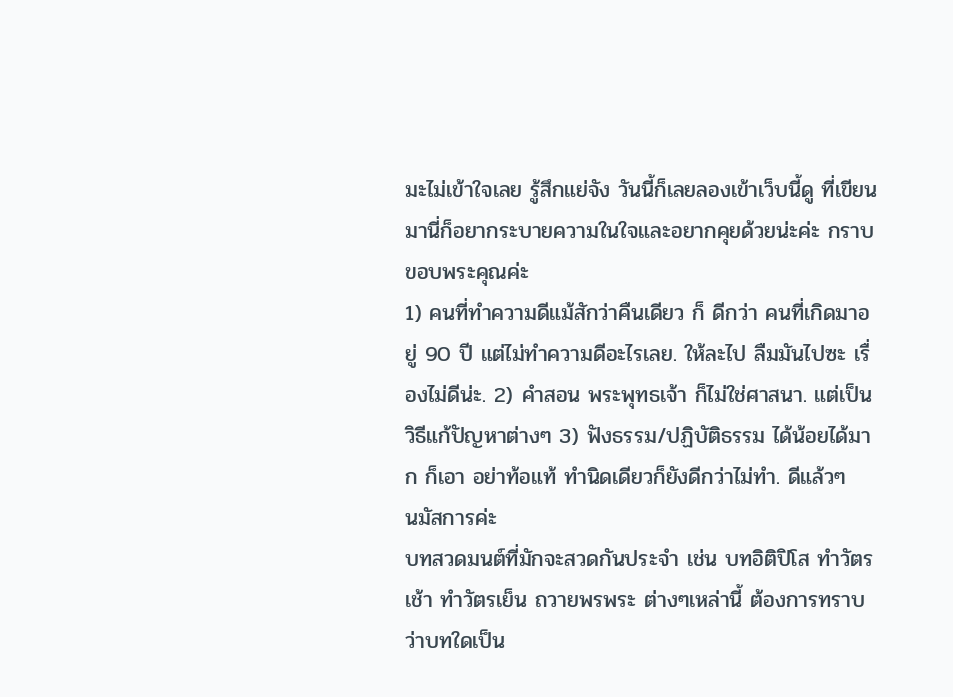มะไม่เข้าใจเลย รู้สึกแย่จัง วันนี้ก็เลยลองเข้าเว็บนี้ดู ที่เขียนมานี่ก็อยากระบายความในใจและอยากคุยด้วยน่ะค่ะ กราบขอบพระคุณค่ะ
1) คนที่ทำความดีแม้สักว่าคืนเดียว ก็ ดีกว่า คนที่เกิดมาอยู่ 90 ปี แต่ไม่ทำความดีอะไรเลย. ให้ละไป ลืมมันไปซะ เรื่องไม่ดีน่ะ. 2) คำสอน พระพุทธเจ้า ก็ไม่ใช่ศาสนา. แต่เป็นวิธีแก้ปัญหาต่างๆ 3) ฟังธรรม/ปฏิบัติธรรม ได้น้อยได้มาก ก็เอา อย่าท้อแท้ ทำนิดเดียวก็ยังดีกว่าไม่ทำ. ดีแล้วๆ
นมัสการค่ะ
บทสวดมนต์ที่มักจะสวดกันประจำ เช่น บทอิติปิโส ทำวัตรเช้า ทำวัตรเย็น ถวายพรพระ ต่างๆเหล่านี้ ต้องการทราบว่าบทใดเป็น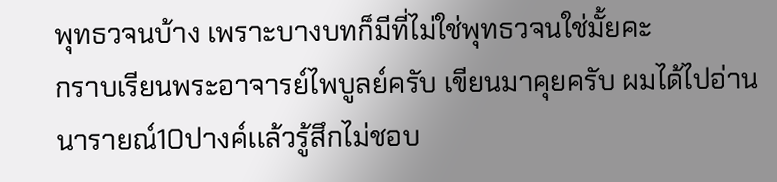พุทธวจนบ้าง เพราะบางบทก็มีที่ไม่ใช่พุทธวจนใช่มั้ยคะ
กราบเรียนพระอาจารย์ไพบูลย์ครับ เขียนมาคุยครับ ผมได้ไปอ่านนารายณ์10ปางค์เเล้วรู้สึกไม่ชอบ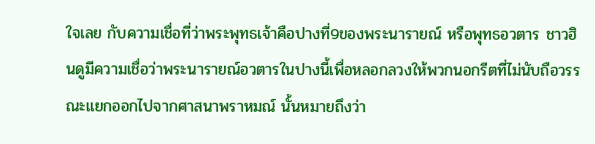ใจเลย กับความเชื่อที่ว่าพระพุทธเจ้าคือปางที่9ของพระนารายณ์ หรือพุทธอวตาร ชาวฮินดูมีความเชื่อว่าพระนารายณ์อวตารในปางนี้เพื่อหลอกลวงให้พวกนอกรีตที่ไม่นับถือวรรณะแยกออกไปจากศาสนาพราหมณ์ นั้นหมายถึงว่า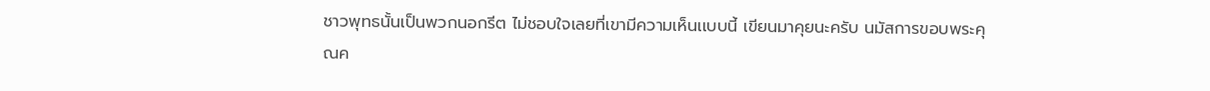ชาวพุทธนั้นเป็นพวกนอกรีต ไม่ชอบใจเลยที่เขามีความเห็นเเบบนี้ เขียนมาคุยนะครับ นมัสการขอบพระคุณค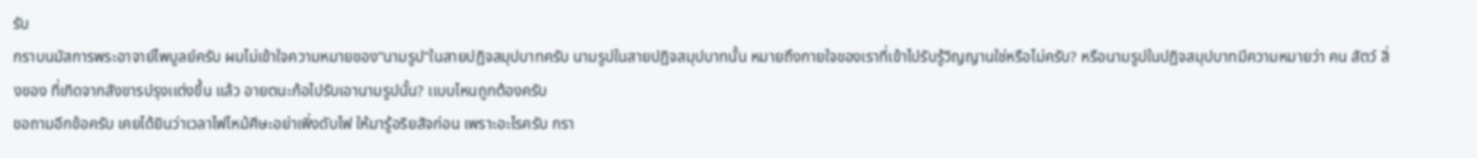รับ
กราบนมัสการพระอาจาย์ไพบูลย์ครับ ผมไม่เข้าใจความหมายของ”นามรูป”ในสายปฏิจสมุปบาทครับ นามรูปในสายปฏิจสมุปบาทนั้น หมายถึงกายใจของเราที่เข้าไปรับรู้วิญญานใช่หรือไม่ครับ? หรือนามรูปในปฏิจสมุปบาทมีความหมายว่า คน สัตว์ สิ่งของ ที่เกิดจากสังขารปรุงเเต่งขึ้น เเล้ว อายตนะก้อไปรับเอานามรูปนั้น? เเบบไหนถูกต้องครับ
ขอถามอีกข้อครับ เคยได้ยินว่าเวลาไฟไหม้ศีษะอย่าเพิ่งดับไฟ ให้มารู้อริยสัจก่อน เพราะอะไรครับ กรา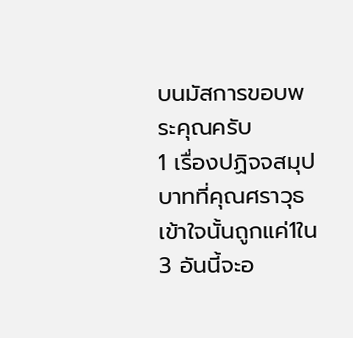บนมัสการขอบพระคุณครับ
1 เรื่องปฏิจจสมุปบาทที่คุณศราวุธเข้าใจนั้นถูกแค่1ใน3 อันนี้จะอ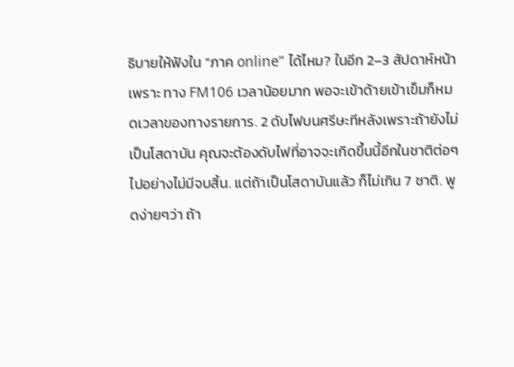ธิบายให้ฟังใน “ภาค online” ได้ไหม? ในอีก 2–3 สัปดาห์หน้า เพราะ ทาง FM106 เวลาน้อยมาก พอจะเข้าด้ายเข้าเข็มก็หมดเวลาของทางรายการ. 2 ดับไฟบนศรีษะทีหลังเพราะถ้ายังไม่เป็นโสดาบัน คุณจะต้องดับไฟที่อาจจะเกิดขึ้นนี้อีกในชาติต่อๆไปอย่างไม่มีจบสิ้น. แต่ถ้าเป็นโสดาบันแล้ว ก็ไม่เกิน 7 ชาติ. พูดง่ายๆว่า ถ้า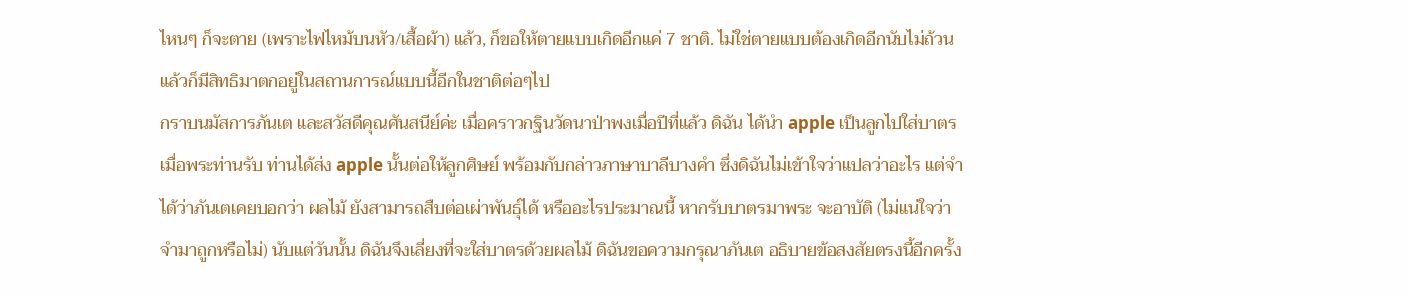ไหนๆ ก็จะตาย (เพราะไฟไหม้บนหัว/เสื้อผ้า) แล้ว, ก็ขอให้ตายแบบเกิดอีกแค่ 7 ชาติ. ไม่ใช่ตายแบบต้องเกิดอีกนับไม่ถ้วน แล้วก็มีสิทธิมาตกอยู่ในสถานการณ์แบบนี้อีกในชาติต่อๆไป
กราบนมัสการภันเต และสวัสดีคุณศันสนีย์ค่ะ เมื่อคราวกฐินวัดนาป่าพงเมื่อปีที่แล้ว ดิฉัน ได้นำ apple เป็นลูกไปใส่บาตร เมื่อพระท่านรับ ท่านได้ส่ง apple นั้นต่อให้ลูกศิษย์ พร้อมกับกล่าวภาษาบาลีบางคำ ซึ่งดิฉันไม่เข้าใจว่าแปลว่าอะไร แต่จำได้ว่าภันเตเคยบอกว่า ผลไม้ ยังสามารถสืบต่อเผ่าพันธุ์ได้ หรืออะไรประมาณนี้ หากรับบาตรมาพระ จะอาบัติ (ไม่แน่ใจว่า จำมาถูกหรือไม่) นับแต่วันนั้น ดิฉันจึงเลี่ยงที่จะใส่บาตรด้วยผลไม้ ดิฉันขอความกรุณาภันเต อธิบายข้อสงสัยตรงนี้อีกครั้ง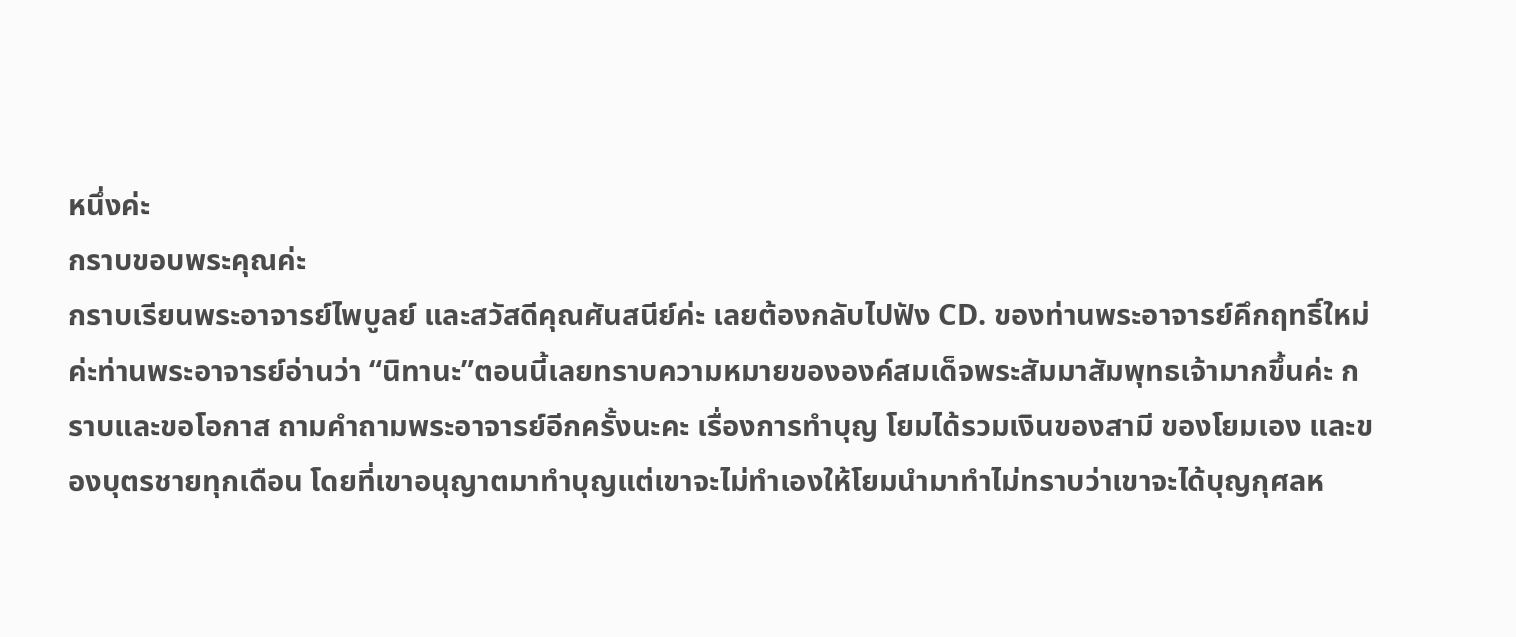หนึ่งค่ะ
กราบขอบพระคุณค่ะ
กราบเรียนพระอาจารย์ไพบูลย์ และสวัสดีคุณศันสนีย์ค่ะ เลยต้องกลับไปฟัง CD. ของท่านพระอาจารย์คึกฤทธิ์ใหม่ค่ะท่านพระอาจารย์อ่านว่า “นิทานะ”ตอนนี้เลยทราบความหมายขององค์สมเด็จพระสัมมาสัมพุทธเจ้ามากขึ้นค่ะ กราบและขอโอกาส ถามคำถามพระอาจารย์อีกครั้งนะคะ เรื่องการทำบุญ โยมได้รวมเงินของสามี ของโยมเอง และของบุตรชายทุกเดือน โดยที่เขาอนุญาตมาทำบุญแต่เขาจะไม่ทำเองให้โยมนำมาทำไม่ทราบว่าเขาจะได้บุญกุศลห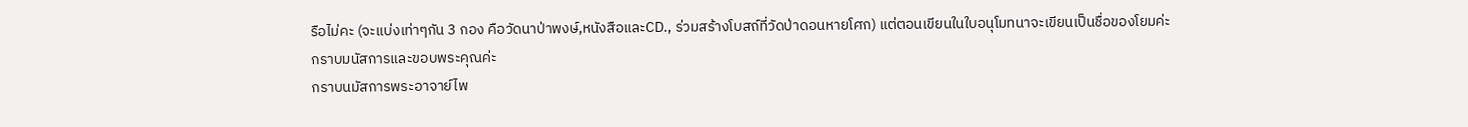รือไม่คะ (จะแบ่งเท่าๆกัน 3 กอง คือวัดนาป่าพงษ์,หนังสือและCD., ร่วมสร้างโบสถ์ที่วัดป่าดอนหายโศก) แต่ตอนเขียนในใบอนุโมทนาจะเขียนเป็นชื่อของโยมค่ะ
กราบมนัสการและขอบพระคุณค่ะ
กราบนมัสการพระอาจาย์ไพ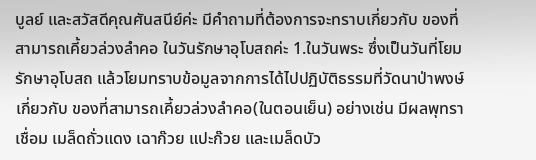บูลย์ และสวัสดีคุณศันสนีย์ค่ะ มีคำถามที่ต้องการจะทราบเกี่ยวกับ ของที่สามารถเคี้ยวล่วงลำคอ ในวันรักษาอุโบสถค่ะ 1.ในวันพระ ซึ่งเป็นวันที่โยมรักษาอุโบสถ แล้วโยมทราบข้อมูลจากการได้ไปปฏิบัติธรรมที่วัดนาป่าพงษ์เกี่ยวกับ ของที่สามารถเคี้ยวล่วงลำคอ(ในตอนเย็น) อย่างเช่น มีผลพุทราเชื่อม เมล็ดถั่วแดง เฉาก๊วย แปะก๊วย และเมล็ดบัว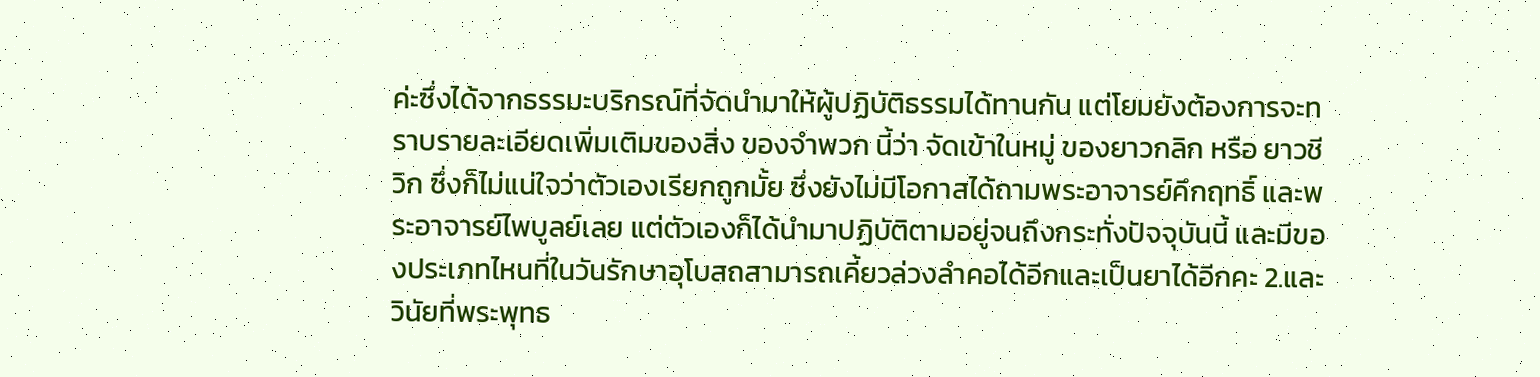ค่ะซึ่งได้จากธรรมะบริกรณ์ที่จัดนำมาให้ผู้ปฏิบัติธรรมได้ทานกัน แต่โยมยังต้องการจะทราบรายละเอียดเพิ่มเติมของสิ่ง ของจำพวก นี้ว่า จัดเข้าในหมู่ ของยาวกลิก หรือ ยาวชีวิก ซึ่งก็ไม่แน่ใจว่าตัวเองเรียกถูกมั้ย ซึ่งยังไม่มีโอกาสได้ถามพระอาจารย์คึกฤทธิ์ และพระอาจารย์ไพบูลย์เลย แต่ตัวเองก็ได้นำมาปฏิบัติตามอยู่จนถึงกระทั่งปัจจุบันนี้ และมีของประเภทไหนที่ในวันรักษาอุโบสถสามารถเคี้ยวล่วงลำคอได้อีกและเป็นยาได้อีกคะ 2.และวินัยที่พระพุทธ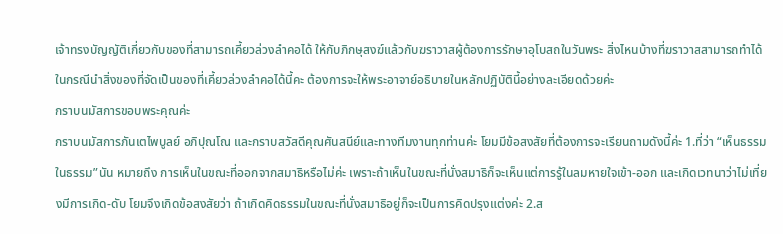เจ้าทรงบัญญัติเกี่ยวกับของที่สามารถเคี้ยวล่วงลำคอได้ ให้กับภิกษุสงฆ์แล้วกับฆราวาสผู้ต้องการรักษาอุโบสถในวันพระ สิ่งไหนบ้างที่ฆราวาสสามารถทำได้ ในกรณีนำสิ่งของที่จัดเป็นของที่เคี้ยวล่วงลำคอได้นี้คะ ต้องการจะให้พระอาจาย์อธิบายในหลักปฏิบัตินี้อย่างละเอียดด้วยค่ะ
กราบนมัสการขอบพระคุณค่ะ
กราบนมัสการภันเตไพบูลย์ อภิปุณโณ และกราบสวัสดีคุณศันสนีย์และทางทีมงานทุกท่านค่ะ โยมมีข้อสงสัยที่ต้องการจะเรียนถามดังนี้ค่ะ 1.ที่ว่า “เห็นธรรมในธรรม”นัน หมายถึง การเห็นในขณะที่ออกจากสมาธิหรือไม่ค่ะ เพราะถ้าเห็นในขณะที่นั่งสมาธิก็จะเห็นแต่การรู้ในลมหายใจเข้า-ออก และเกิดเวทนาว่าไม่เที่ยงมีการเกิด-ดับ โยมจึงเกิดข้อสงสัยว่า ถ้าเกิดคิดธรรมในขณะที่นั่งสมาธิอยู่ก็จะเป็นการคิดปรุงแต่งค่ะ 2.ส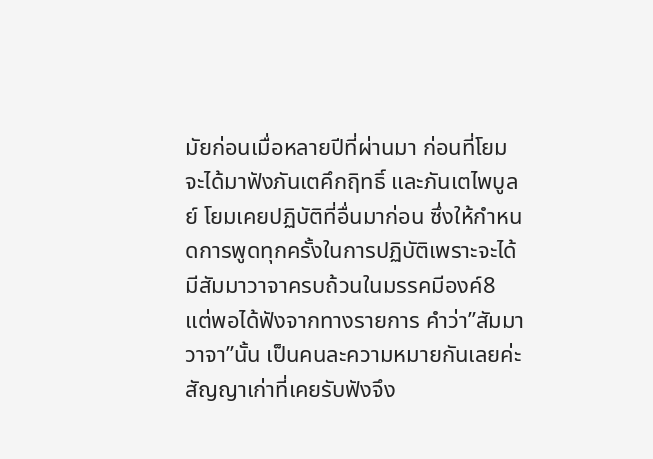มัยก่อนเมื่อหลายปีที่ผ่านมา ก่อนที่โยมจะได้มาฟังภันเตคึกฤิทธิ์ และภันเตไพบูลย์ โยมเคยปฏิบัติที่อื่นมาก่อน ซึ่งให้กำหนดการพูดทุกครั้งในการปฏิบัติเพราะจะได้มีสัมมาวาจาครบถ้วนในมรรคมีองค์8 แต่พอได้ฟังจากทางรายการ คำว่า”สัมมาวาจา”นั้น เป็นคนละความหมายกันเลยค่ะ สัญญาเก่าที่เคยรับฟังจึง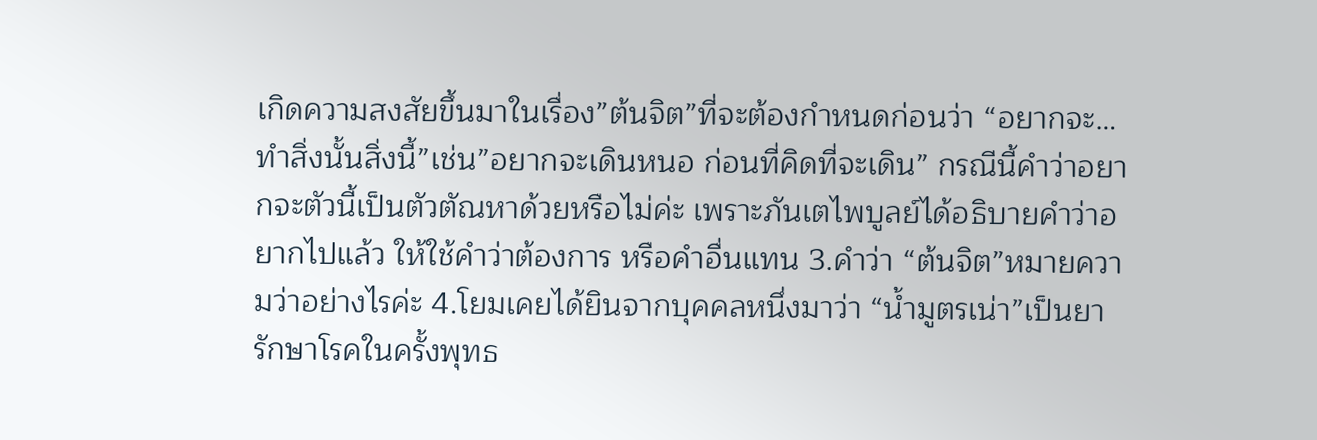เกิดความสงสัยขึ้นมาในเรื่อง”ต้นจิต”ที่จะต้องกำหนดก่อนว่า “อยากจะ…ทำสิ่งนั้นสิ่งนี้”เช่น”อยากจะเดินหนอ ก่อนที่คิดที่จะเดิน” กรณีนี้คำว่าอยากจะตัวนี้เป็นตัวตัณหาด้วยหรือไม่ค่ะ เพราะภันเตไพบูลย์ได้อธิบายคำว่าอยากไปแล้ว ให้ใช้คำว่าต้องการ หรือคำอื่นแทน 3.คำว่า “ต้นจิต”หมายความว่าอย่างไรค่ะ 4.โยมเคยได้ยินจากบุคคลหนึ่งมาว่า “น้ำมูตรเน่า”เป็นยารักษาโรคในครั้งพุทธ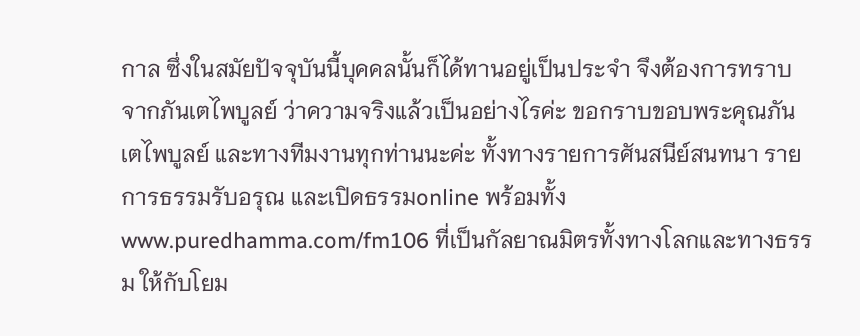กาล ซึ่งในสมัยปัจจุบันนี้บุคคลนั้นก็ได้ทานอยู่เป็นประจำ จึงต้องการทราบจากภันเตไพบูลย์ ว่าความจริงแล้วเป็นอย่างไรค่ะ ขอกราบขอบพระคุณภันเตไพบูลย์ และทางทีมงานทุกท่านนะค่ะ ทั้งทางรายการศันสนีย์สนทนา รายการธรรมรับอรุณ และเปิดธรรมonline พร้อมทั้งwww.puredhamma.com/fm106 ที่เป็นกัลยาณมิตรทั้งทางโลกและทางธรรม ให้กับโยม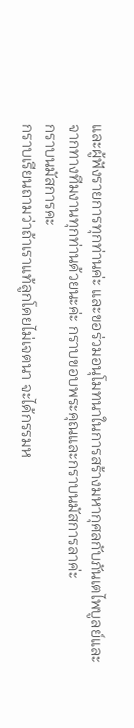และผู้ฟังรายการทุกท่านค่ะ และขอร่วมอนุโมทนาในการสร้างมหากุศลกับภันเตไพบูลย์และจากทางทีมงานทุกท่านด้วยนะค่ะ กราบขอบพระคุณและกราบนมัสการลาค่ะ
กราบนมัสการคะ
กราบเรียนถามว่าถ้าเราแท้ลูกโดยไม่เจตนา จะได้กรรมห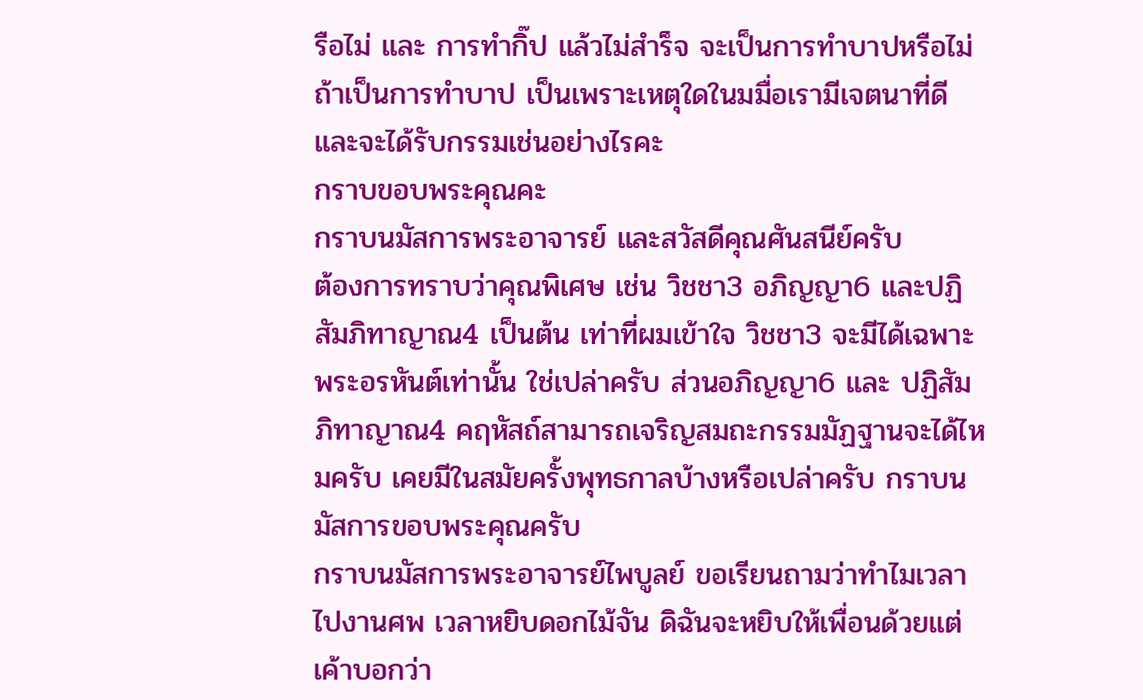รือไม่ และ การทำกิ๊ป แล้วไม่สำร็จ จะเป็นการทำบาปหรือไม่ ถ้าเป็นการทำบาป เป็นเพราะเหตุใดในมมื่อเรามีเจตนาที่ดี และจะได้รับกรรมเช่นอย่างไรคะ
กราบขอบพระคุณคะ
กราบนมัสการพระอาจารย์ และสวัสดีคุณศันสนีย์ครับ
ต้องการทราบว่าคุณพิเศษ เช่น วิชชา3 อภิญญา6 และปฏิสัมภิทาญาณ4 เป็นต้น เท่าที่ผมเข้าใจ วิชชา3 จะมีได้เฉพาะพระอรหันต์เท่านั้น ใช่เปล่าครับ ส่วนอภิญญา6 และ ปฏิสัมภิทาญาณ4 คฤหัสถ์สามารถเจริญสมถะกรรมมัฏฐานจะได้ไหมครับ เคยมีในสมัยครั้งพุทธกาลบ้างหรือเปล่าครับ กราบนมัสการขอบพระคุณครับ
กราบนมัสการพระอาจารย์ไพบูลย์ ขอเรียนถามว่าทำไมเวลาไปงานศพ เวลาหยิบดอกไม้จัน ดิฉันจะหยิบให้เพื่อนด้วยแต่เค้าบอกว่า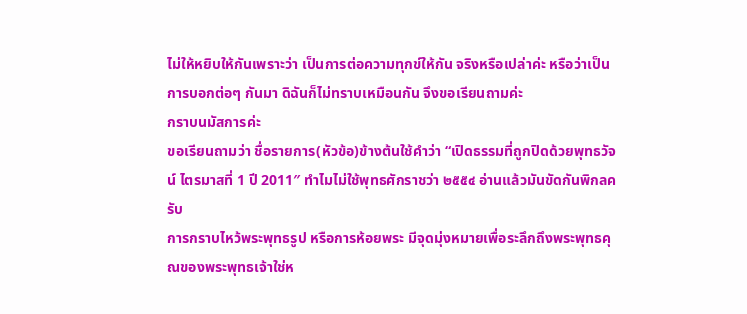ไม่ให้หยิบให้กันเพราะว่า เป็นการต่อความทุกข์ให้กัน จริงหรือเปล่าค่ะ หรือว่าเป็นการบอกต่อๆ กันมา ดิฉันก็ไม่ทราบเหมือนกัน จึงขอเรียนถามค่ะ
กราบนมัสการค่ะ
ขอเรียนถามว่า ชื่อรายการ(หัวข้อ)ข้างต้นใช้คำว่า “เปิดธรรมที่ถูกปิดด้วยพุทธวัจน์ ไตรมาสที่ 1 ปี 2011″ ทำไมไม่ใช้พุทธศักราชว่า ๒๕๕๔ อ่านแล้วมันขัดกันพิกลครับ
การกราบไหว้พระพุทธรูป หรือการห้อยพระ มีจุดมุ่งหมายเพื่อระลึกถึงพระพุทธคุณของพระพุทธเจ้าใช่ห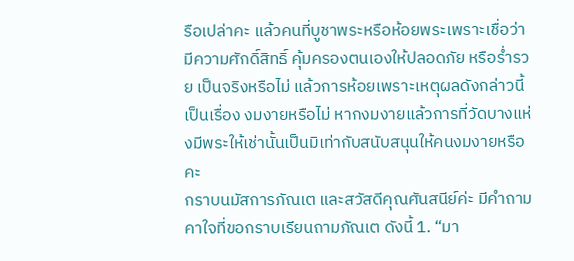รือเปล่าคะ แล้วคนที่บูชาพระหรือห้อยพระเพราะเชื่อว่ามีความศักดิ์สิทธิ์ คุ้มครองตนเองให้ปลอดภัย หรือร่ำรวย เป็นจริงหรือไม่ แล้วการห้อยเพราะเหตุผลดังกล่าวนี้เป็นเรื่อง งมงายหรือไม่ หากงมงายแล้วการที่วัดบางแห่งมีพระให้เช่านั้นเป็นมิเท่ากับสนับสนุนให้คนงมงายหรือคะ
กราบนมัสการภัณเต และสวัสดีคุณศันสนีย์ค่ะ มีคำถามคาใจที่ขอกราบเรียนถามภัณเต ดังนี้ 1. “มา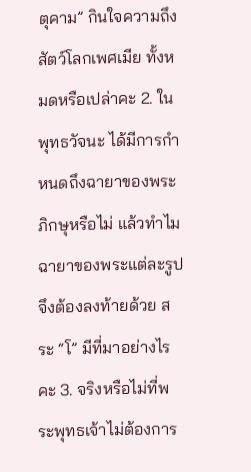ตุคาม” กินใจความถึงสัตว์โลกเพศเมีย ทั้งหมดหรือเปล่าคะ 2. ในพุทธวัจนะ ได้มีการกำหนดถึงฉายาของพระภิกษุหรือไม่ แล้วทำไม ฉายาของพระแต่ละรูปจึงต้องลงท้ายด้วย สระ “โ” มีที่มาอย่างไรคะ 3. จริงหรือไม่ที่พระพุทธเจ้าไม่ต้องการ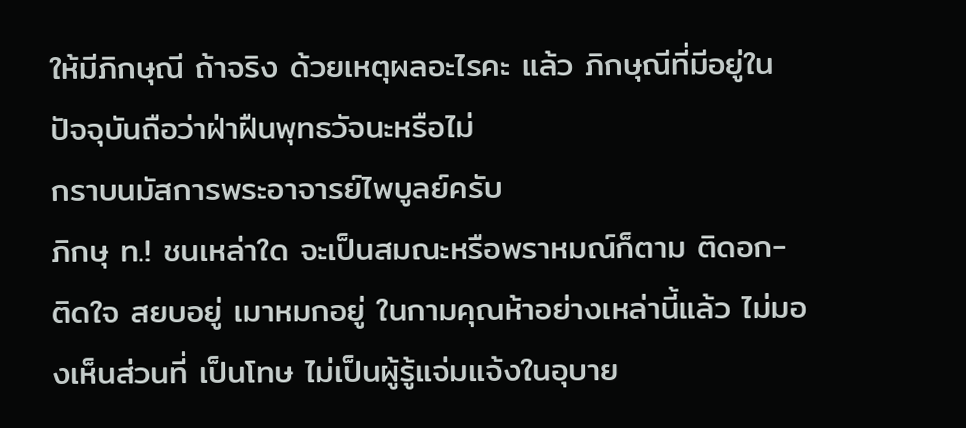ให้มีภิกษุณี ถ้าจริง ด้วยเหตุผลอะไรคะ แล้ว ภิกษุณีที่มีอยู่ในปัจจุบันถือว่าฝ่าฝืนพุทธวัจนะหรือไม่
กราบนมัสการพระอาจารย์ไพบูลย์ครับ
ภิกษุ ท.! ชนเหล่าใด จะเป็นสมณะหรือพราหมณ์ก็ตาม ติดอก- ติดใจ สยบอยู่ เมาหมกอยู่ ในกามคุณห้าอย่างเหล่านี้แล้ว ไม่มองเห็นส่วนที่ เป็นโทษ ไม่เป็นผู้รู้แจ่มแจ้งในอุบาย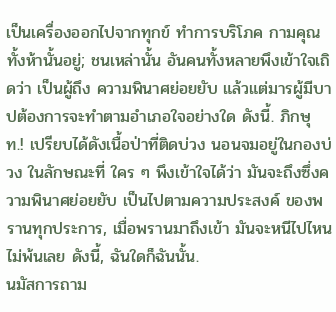เป็นเครื่องออกไปจากทุกข์ ทำการบริโภค กามคุณทั้งห้านั้นอยู่; ชนเหล่านั้น อันคนทั้งหลายพึงเข้าใจเถิดว่า เป็นผู้ถึง ความพินาศย่อยยับ แล้วแต่มารผู้มีบาปต้องการจะทำตามอำเภอใจอย่างใด ดังนี้. ภิกษุ ท.! เปรียบได้ดังเนื้อป่าที่ติดบ่วง นอนจมอยู่ในกองบ่วง ในลักษณะที่ ใคร ๆ พึงเข้าใจได้ว่า มันจะถึงซึ่งความพินาศย่อยยับ เป็นไปตามความประสงค์ ของพรานทุกประการ, เมื่อพรานมาถึงเข้า มันจะหนีไปไหนไม่พ้นเลย ดังนี้, ฉันใดก็ฉันนั้น.
นมัสการถาม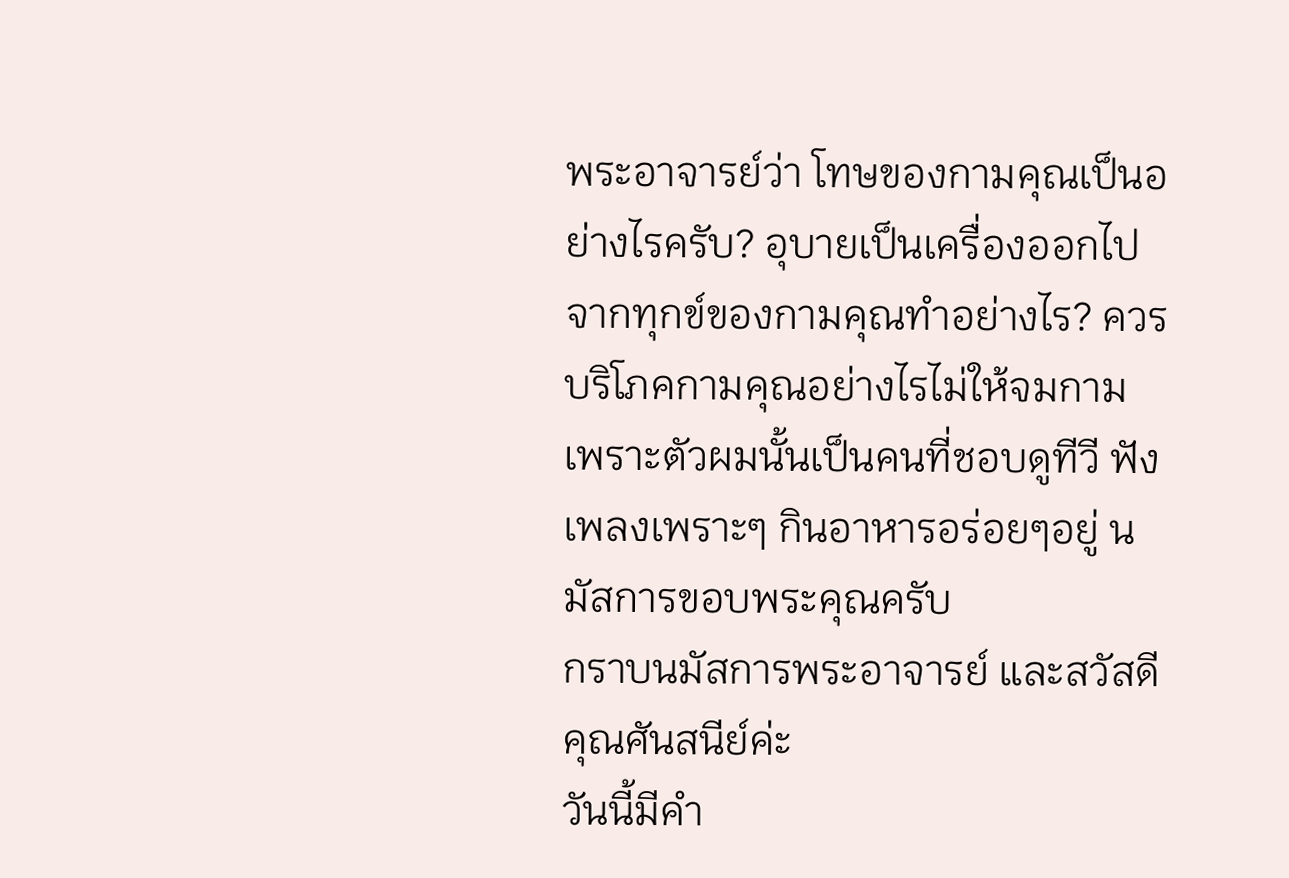พระอาจารย์ว่า โทษของกามคุณเป็นอย่างไรครับ? อุบายเป็นเครื่องออกไปจากทุกข์ของกามคุณทำอย่างไร? ควรบริโภคกามคุณอย่างไรไม่ให้จมกาม เพราะตัวผมนั้นเป็นคนที่ชอบดูทีวี ฟังเพลงเพราะๆ กินอาหารอร่อยๆอยู่ นมัสการขอบพระคุณครับ
กราบนมัสการพระอาจารย์ และสวัสดีคุณศันสนีย์ค่ะ
วันนี้มีคำ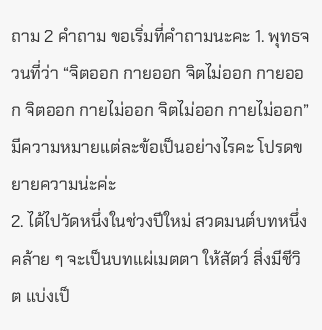ถาม 2 คำถาม ขอเริ่มที่คำถามนะคะ 1. พุทธจวนที่ว่า “จิตออก กายออก จิตไม่ออก กายออก จิตออก กายไม่ออก จิตไม่ออก กายไม่ออก”
มีความหมายแต่ละข้อเป็นอย่างไรคะ โปรดขยายความน่ะค่ะ
2. ได้ไปวัดหนึ่งในช่วงปีใหม่ สวดมนต์บทหนึ่งคล้าย ๆ จะเป็นบทแผ่เมตตา ให้สัตว์ สิ่งมีชีวิต แบ่งเป็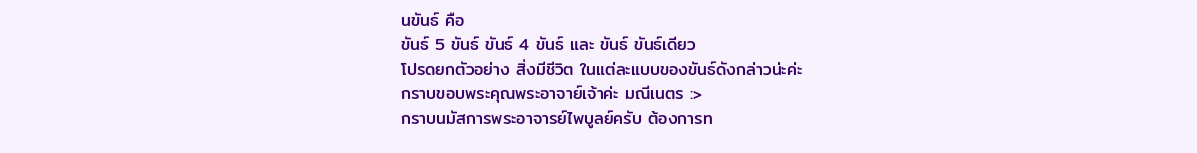นขันธ์ คือ
ขันธ์ 5 ขันธ์ ขันธ์ 4 ขันธ์ และ ขันธ์ ขันธ์เดียว
โปรดยกตัวอย่าง สิ่งมีชีวิต ในแต่ละแบบของขันธ์ดังกล่าวน่ะค่ะ
กราบขอบพระคุณพระอาจาย์เจ้าค่ะ มณีเนตร :>
กราบนมัสการพระอาจารย์ไพบูลย์ครับ ต้องการท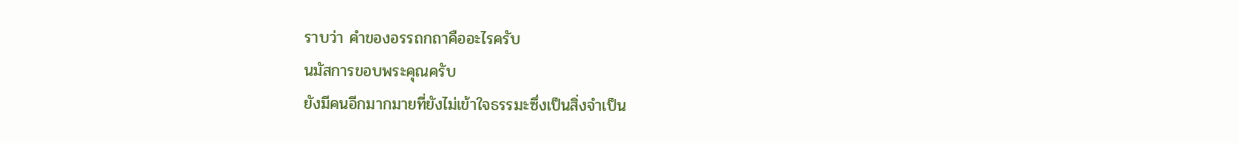ราบว่า คำของอรรถกถาคืออะไรครับ
นมัสการขอบพระคุณครับ
ยังมีคนอีกมากมายที่ยังไม่เข้าใจธรรมะซึ่งเป็นสิ่งจําเป็น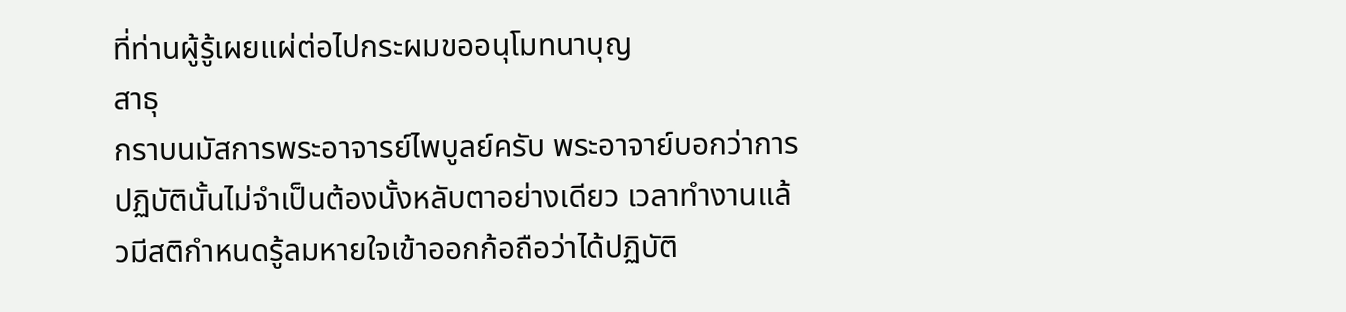ที่ท่านผู้รู้เผยแผ่ต่อไปกระผมขออนุโมทนาบุญ
สาธุ
กราบนมัสการพระอาจารย์ไพบูลย์ครับ พระอาจาย์บอกว่าการปฏิบัตินั้นไม่จำเป็นต้องนั้งหลับตาอย่างเดียว เวลาทำงานเเล้วมีสติกำหนดรู้ลมหายใจเข้าออกก้อถือว่าได้ปฏิบัติ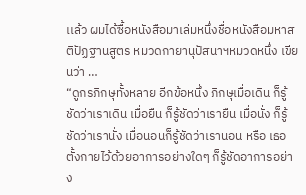เเล้ว ผมได้ซื้อหนังสือมาเล่มหนึ่งชื่อหนังสือมหาสติปัฏฐานสูตร หมวดกายานุปัสนาฯหมวดหนึ่ง เขียนว่า …
“ดูกรภิกษุทั้งหลาย อีกข้อหนึ่ง ภิกษุเมื่อเดิน ก็รู้ชัดว่าเราเดิน เมื่อยืน ก็รู้ชัดว่าเรายืน เมื่อนั่ง ก็รู้ชัดว่าเรานั่ง เมื่อนอนก็รู้ชัดว่าเรานอน หรือ เธอตั้งกายไว้ด้วยอาการอย่างใดๆ ก็รู้ชัดอาการอย่าง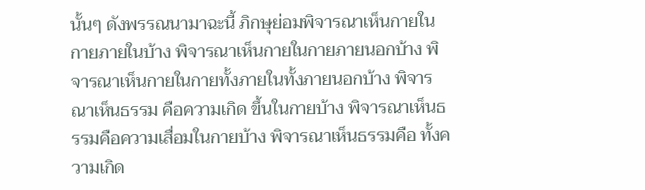นั้นๆ ดังพรรณนามาฉะนี้ ภิกษุย่อมพิจารณาเห็นกายในกายภายในบ้าง พิจารณาเห็นกายในกายภายนอกบ้าง พิจารณาเห็นกายในกายทั้งภายในทั้งภายนอกบ้าง พิจารณาเห็นธรรม คือความเกิด ขึ้นในกายบ้าง พิจารณาเห็นธรรมคือความเสื่อมในกายบ้าง พิจารณาเห็นธรรมคือ ทั้งความเกิด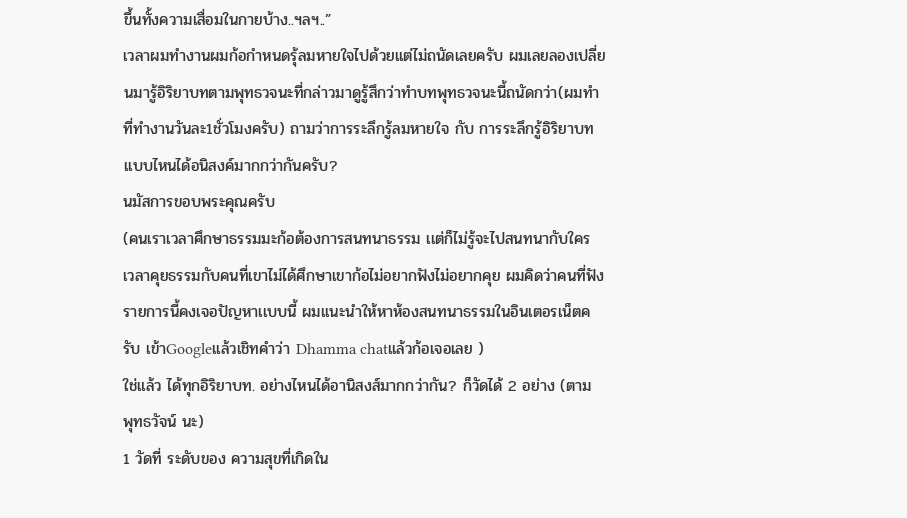ขึ้นทั้งความเสื่อมในกายบ้าง..ฯลฯ..”
เวลาผมทำงานผมก้อกำหนดรุ้ลมหายใจไปด้วยเเต่ไม่ถนัดเลยครับ ผมเลยลองเปลี่ยนมารู้อิริยาบทตามพุทธวจนะที่กล่าวมาดูรู้สึกว่าทำบทพุทธวจนะนี้ถนัดกว่า(ผมทำที่ทำงานวันละ1ชั่วโมงครับ) ถามว่าการระลึกรู้ลมหายใจ กับ การระลึกรู้อิริยาบท เเบบไหนได้อนิสงค์มากกว่ากันครับ?
นมัสการขอบพระคุณครับ
(คนเราเวลาศึกษาธรรมมะก้อต้องการสนทนาธรรม เเต่ก็ไม่รู้จะไปสนทนากับใคร เวลาคุยธรรมกับคนที่เขาไม่ได้ศึกษาเขาก้อไม่อยากฟังไม่อยากคุย ผมคิดว่าคนที่ฟังรายการนี้คงเจอปัญหาเเบบนี้ ผมเเนะนำให้หาห้องสนทนาธรรมในอินเตอรเน็ตครับ เข้าGoogleเเล้วเชิทคำว่า Dhamma chatเเล้วก้อเจอเลย )
ใช่แล้ว ได้ทุกอิริยาบท. อย่างไหนได้อานิสงส์มากกว่ากัน? ก็วัดได้ 2 อย่าง (ตาม พุทธวัจน์ นะ)
1 วัดที่ ระดับของ ความสุขที่เกิดใน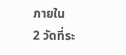ภายใน
2 วัดที่ระ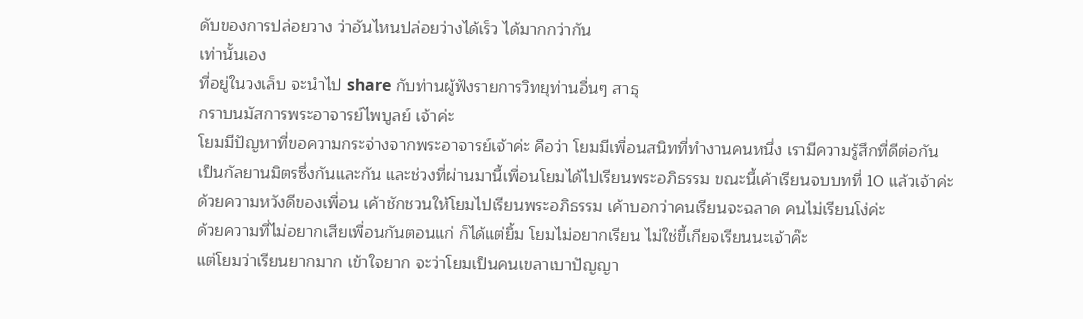ดับของการปล่อยวาง ว่าอันไหนปล่อยว่างได้เร็ว ได้มากกว่ากัน
เท่านั้นเอง
ที่อยู่ในวงเล็บ จะนำไป share กับท่านผู้ฟังรายการวิทยุท่านอื่นๆ สาธุ
กราบนมัสการพระอาจารย์ไพบูลย์ เจ้าค่ะ
โยมมีปัญหาที่ขอความกระจ่างจากพระอาจารย์เจ้าค่ะ คือว่า โยมมีเพื่อนสนิทที่ทำงานคนหนึ่ง เรามีความรู้สึกที่ดีต่อกัน
เป็นกัลยานมิตรซึ่งกันและกัน และช่วงที่ผ่านมานี้เพื่อนโยมได้ไปเรียนพระอภิธรรม ขณะนี้เค้าเรียนจบบทที่ 10 แล้วเจ้าค่ะ
ด้วยความหวังดีของเพื่อน เค้าชักชวนให้โยมไปเรียนพระอภิธรรม เค้าบอกว่าคนเรียนจะฉลาด คนไม่เรียนโง่ค่ะ
ด้วยความที่ไม่อยากเสียเพื่อนกันตอนแก่ ก็ได้แต่ยิ้ม โยมไม่อยากเรียน ไม่ใช่ขี้เกียจเรียนนะเจ้าค๊ะ
แต่โยมว่าเรียนยากมาก เข้าใจยาก จะว่าโยมเป็นคนเขลาเบาปัญญา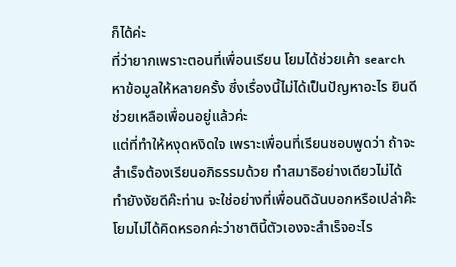ก็ได้ค่ะ
ที่ว่ายากเพราะตอนที่เพื่อนเรียน โยมได้ช่วยเค้า search หาข้อมูลให้หลายครั้ง ซึ่งเรื่องนี้ไม่ได้เป็นปัญหาอะไร ยินดีช่วยเหลือเพื่อนอยู่แล้วค่ะ
แต่ที่ทำให้หงุดหงิดใจ เพราะเพื่อนที่เรียนชอบพูดว่า ถ้าจะสำเร็จต้องเรียนอภิธรรมด้วย ทำสมาธิอย่างเดียวไม่ได้
ทำยังงัยดีค๊ะท่าน จะใช่อย่างที่เพื่อนดิฉันบอกหรือเปล่าค๊ะ โยมไม่ได้คิดหรอกค่ะว่าชาตินี้ตัวเองจะสำเร็จอะไร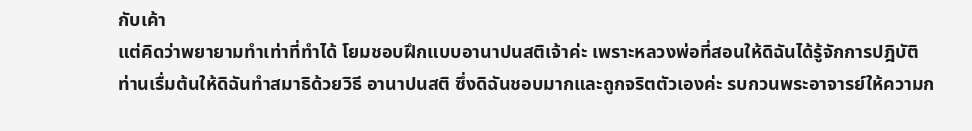กับเค้า
แต่คิดว่าพยายามทำเท่าที่ทำได้ โยมชอบฝึกแบบอานาปนสติเจ้าค่ะ เพราะหลวงพ่อที่สอนให้ดิฉันได้รู้จักการปฎิบัติ
ท่านเรื่มต้นให้ดิฉันทำสมาธิด้วยวิธี อานาปนสติ ซึ่งดิฉันชอบมากและถูกจริตตัวเองค่ะ รบกวนพระอาจารย์ให้ความก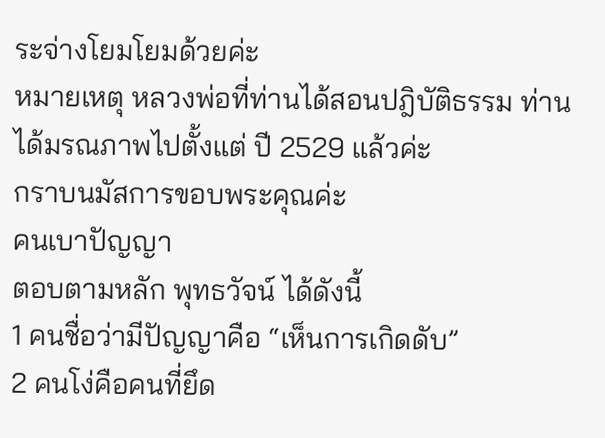ระจ่างโยมโยมด้วยค่ะ
หมายเหตุ หลวงพ่อที่ท่านได้สอนปฎิบัติธรรม ท่านได้มรณภาพไปตั้งแต่ ปี 2529 แล้วค่ะ
กราบนมัสการขอบพระคุณค่ะ
คนเบาปัญญา
ตอบตามหลัก พุทธวัจน์ ได้ดังนี้
1 คนชื่อว่ามีปัญญาคือ “เห็นการเกิดดับ”
2 คนโง่คือคนที่ยึด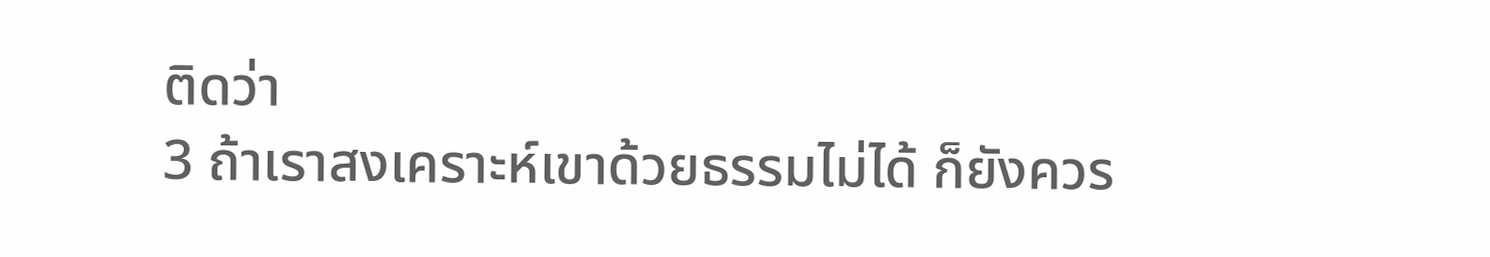ติดว่า
3 ถ้าเราสงเคราะห์เขาด้วยธรรมไม่ได้ ก็ยังควร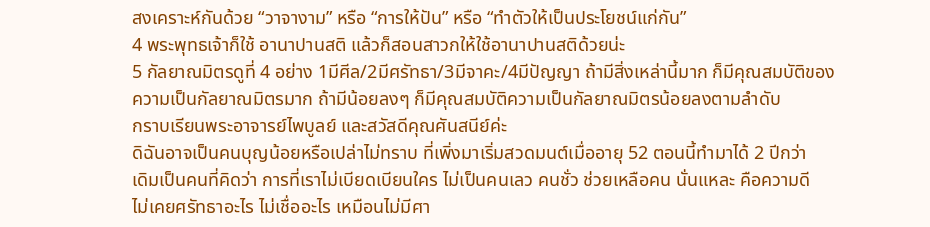สงเคราะห์กันด้วย “วาจางาม” หรือ “การให้ปัน” หรือ “ทำตัวให้เป็นประโยชน์แก่กัน”
4 พระพุทธเจ้าก็ใช้ อานาปานสติ แล้วก็สอนสาวกให้ใช้อานาปานสติด้วยน่ะ
5 กัลยาณมิตรดูที่ 4 อย่าง 1มีศีล/2มีศรัทธา/3มีจาคะ/4มีปัญญา ถ้ามีสิ่งเหล่านี้มาก ก็มีคุณสมบัติของความเป็นกัลยาณมิตรมาก ถ้ามีน้อยลงๆ ก็มีคุณสมบัติความเป็นกัลยาณมิตรน้อยลงตามลำดับ
กราบเรียนพระอาจารย์ไพบูลย์ และสวัสดีคุณศันสนีย์ค่ะ
ดิฉันอาจเป็นคนบุญน้อยหรือเปล่าไม่ทราบ ที่เพิ่งมาเริ่มสวดมนต์เมื่ออายุ 52 ตอนนี้ทำมาได้ 2 ปีกว่า
เดิมเป็นคนที่คิดว่า การที่เราไม่เบียดเบียนใคร ไม่เป็นคนเลว คนชั่ว ช่วยเหลือคน นั่นแหละ คือความดี
ไม่เคยศรัทธาอะไร ไม่เชื่ออะไร เหมือนไม่มีศา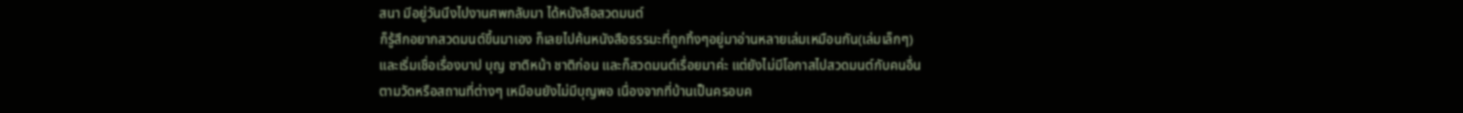สนา มีอยู่วันนึงไปงานศพกลับมา ได้หนังสือสวดมนต์
ก็รู้สึกอยากสวดมนต์ขึ้นมาเอง ก็เลยไปค้นหนังสือธรรมะที่ถูกทิ้งๆอยู่มาอ่านหลายเล่มเหมือนกัน(เล่มเล็กๆ)
และเริ่มเชื่อเรื่องบาป บุญ ชาติหน้า ชาติก่อน และก็สวดมนต์เรื่อยมาค่ะ แต่ยังไม่มีโอกาสไปสวดมนต์กับคนอื่น
ตามวัดหรือสถานที่ต่างๆ เหมือนยังไม่มีบุญพอ เนื่องจากที่บ้านเป็นครอบค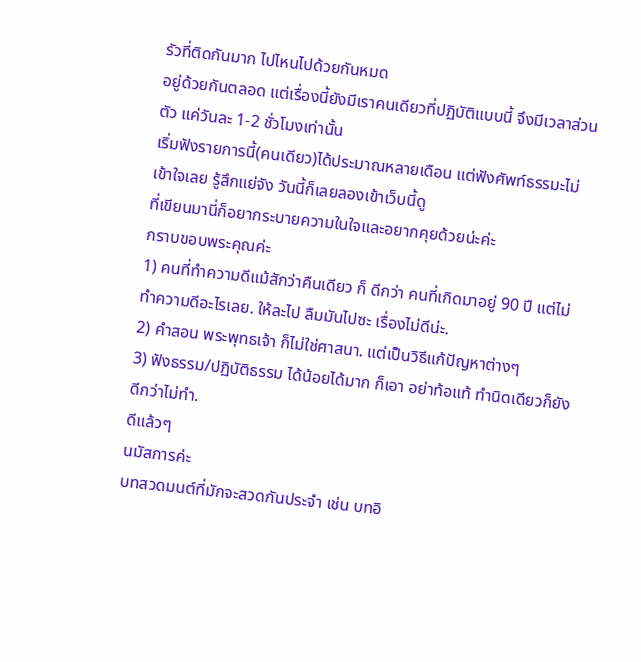รัวที่ติดกันมาก ไปไหนไปด้วยกันหมด
อยู่ด้วยกันตลอด แต่เรื่องนี้ยังมีเราคนเดียวที่ปฏิบัติแบบนี้ จึงมีเวลาส่วนตัว แค่วันละ 1-2 ชั่วโมงเท่านั้น
เริ่มฟังรายการนี้(คนเดียว)ได้ประมาณหลายเดือน แต่ฟังศัพท์ธรรมะไม่เข้าใจเลย รู้สึกแย่จัง วันนี้ก็เลยลองเข้าเว็บนี้ดู
ที่เขียนมานี่ก็อยากระบายความในใจและอยากคุยด้วยน่ะค่ะ
กราบขอบพระคุณค่ะ
1) คนที่ทำความดีแม้สักว่าคืนเดียว ก็ ดีกว่า คนที่เกิดมาอยู่ 90 ปี แต่ไม่ทำความดีอะไรเลย. ให้ละไป ลืมมันไปซะ เรื่องไม่ดีน่ะ.
2) คำสอน พระพุทธเจ้า ก็ไม่ใช่ศาสนา. แต่เป็นวิธีแก้ปัญหาต่างๆ
3) ฟังธรรม/ปฏิบัติธรรม ได้น้อยได้มาก ก็เอา อย่าท้อแท้ ทำนิดเดียวก็ยังดีกว่าไม่ทำ.
ดีแล้วๆ
นมัสการค่ะ
บทสวดมนต์ที่มักจะสวดกันประจำ เช่น บทอิ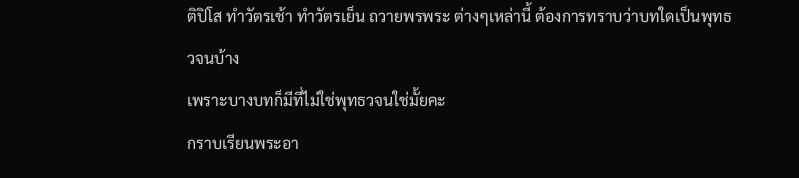ติปิโส ทำวัตรเช้า ทำวัตรเย็น ถวายพรพระ ต่างๆเหล่านี้ ต้องการทราบว่าบทใดเป็นพุทธวจนบ้าง
เพราะบางบทก็มีที่ไม่ใช่พุทธวจนใช่มั้ยคะ
กราบเรียนพระอา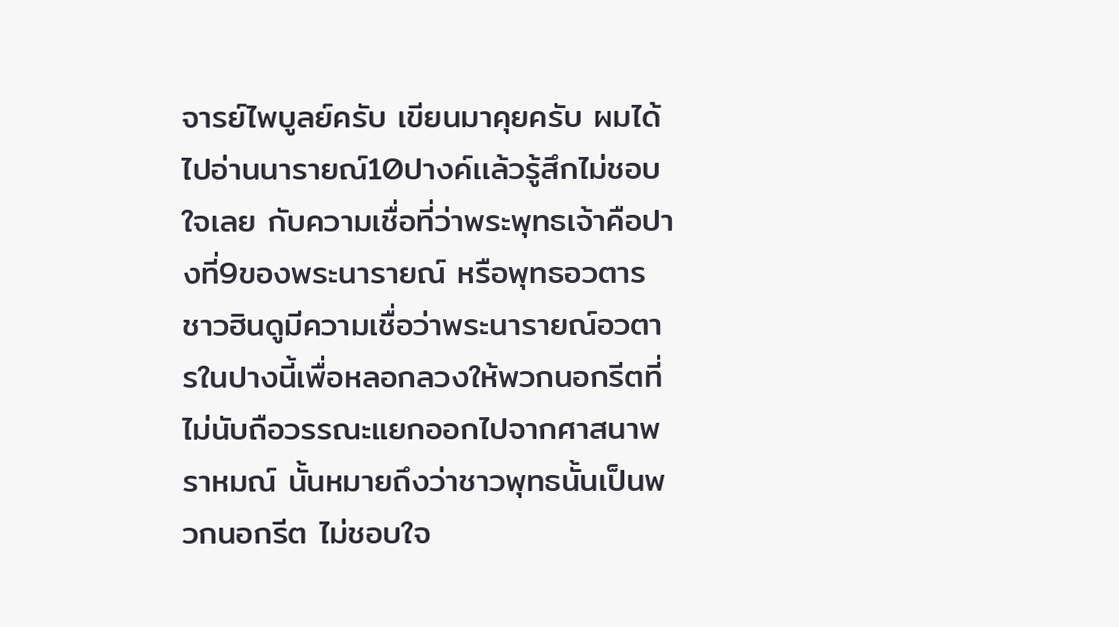จารย์ไพบูลย์ครับ เขียนมาคุยครับ ผมได้ไปอ่านนารายณ์10ปางค์เเล้วรู้สึกไม่ชอบใจเลย กับความเชื่อที่ว่าพระพุทธเจ้าคือปางที่9ของพระนารายณ์ หรือพุทธอวตาร ชาวฮินดูมีความเชื่อว่าพระนารายณ์อวตารในปางนี้เพื่อหลอกลวงให้พวกนอกรีตที่ไม่นับถือวรรณะแยกออกไปจากศาสนาพราหมณ์ นั้นหมายถึงว่าชาวพุทธนั้นเป็นพวกนอกรีต ไม่ชอบใจ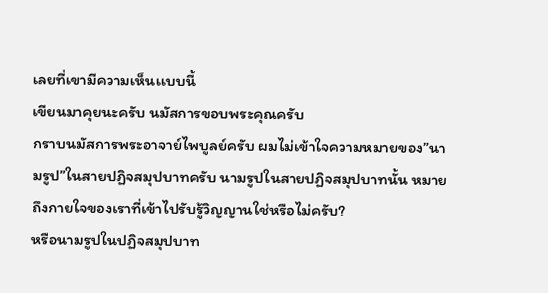เลยที่เขามีความเห็นเเบบนี้
เขียนมาคุยนะครับ นมัสการขอบพระคุณครับ
กราบนมัสการพระอาจาย์ไพบูลย์ครับ ผมไม่เข้าใจความหมายของ”นามรูป”ในสายปฏิจสมุปบาทครับ นามรูปในสายปฏิจสมุปบาทนั้น หมายถึงกายใจของเราที่เข้าไปรับรู้วิญญานใช่หรือไม่ครับ?
หรือนามรูปในปฏิจสมุปบาท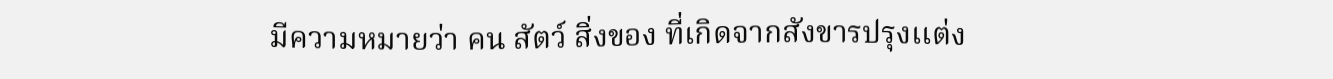มีความหมายว่า คน สัตว์ สิ่งของ ที่เกิดจากสังขารปรุงเเต่ง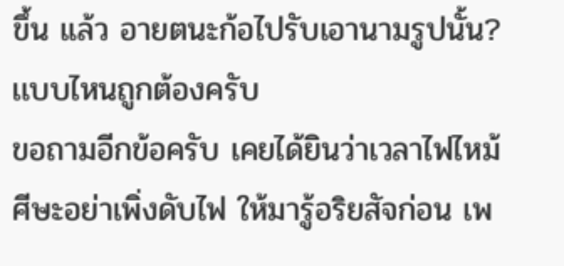ขึ้น เเล้ว อายตนะก้อไปรับเอานามรูปนั้น? เเบบไหนถูกต้องครับ
ขอถามอีกข้อครับ เคยได้ยินว่าเวลาไฟไหม้ศีษะอย่าเพิ่งดับไฟ ให้มารู้อริยสัจก่อน เพ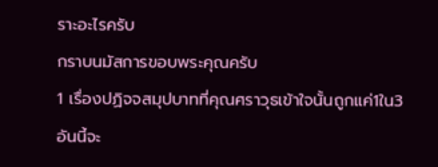ราะอะไรครับ
กราบนมัสการขอบพระคุณครับ
1 เรื่องปฏิจจสมุปบาทที่คุณศราวุธเข้าใจนั้นถูกแค่1ใน3 อันนี้จะ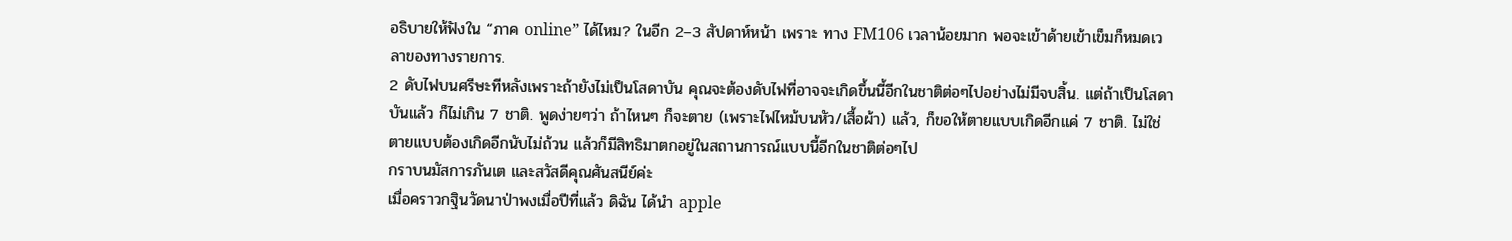อธิบายให้ฟังใน “ภาค online” ได้ไหม? ในอีก 2–3 สัปดาห์หน้า เพราะ ทาง FM106 เวลาน้อยมาก พอจะเข้าด้ายเข้าเข็มก็หมดเวลาของทางรายการ.
2 ดับไฟบนศรีษะทีหลังเพราะถ้ายังไม่เป็นโสดาบัน คุณจะต้องดับไฟที่อาจจะเกิดขึ้นนี้อีกในชาติต่อๆไปอย่างไม่มีจบสิ้น. แต่ถ้าเป็นโสดาบันแล้ว ก็ไม่เกิน 7 ชาติ. พูดง่ายๆว่า ถ้าไหนๆ ก็จะตาย (เพราะไฟไหม้บนหัว/เสื้อผ้า) แล้ว, ก็ขอให้ตายแบบเกิดอีกแค่ 7 ชาติ. ไม่ใช่ตายแบบต้องเกิดอีกนับไม่ถ้วน แล้วก็มีสิทธิมาตกอยู่ในสถานการณ์แบบนี้อีกในชาติต่อๆไป
กราบนมัสการภันเต และสวัสดีคุณศันสนีย์ค่ะ
เมื่อคราวกฐินวัดนาป่าพงเมื่อปีที่แล้ว ดิฉัน ได้นำ apple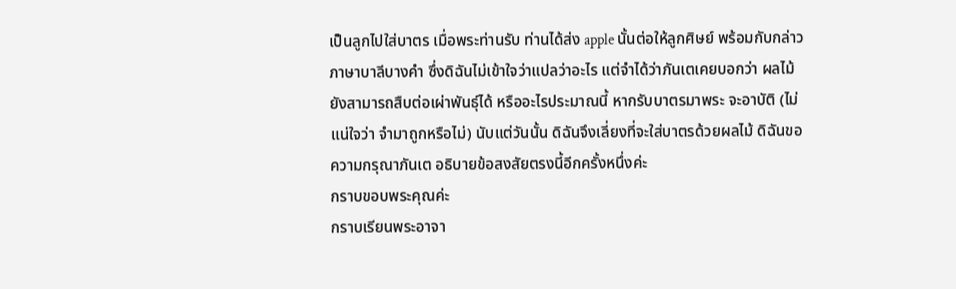เป็นลูกไปใส่บาตร เมื่อพระท่านรับ ท่านได้ส่ง apple นั้นต่อให้ลูกศิษย์ พร้อมกับกล่าวภาษาบาลีบางคำ ซึ่งดิฉันไม่เข้าใจว่าแปลว่าอะไร แต่จำได้ว่าภันเตเคยบอกว่า ผลไม้ ยังสามารถสืบต่อเผ่าพันธุ์ได้ หรืออะไรประมาณนี้ หากรับบาตรมาพระ จะอาบัติ (ไม่แน่ใจว่า จำมาถูกหรือไม่) นับแต่วันนั้น ดิฉันจึงเลี่ยงที่จะใส่บาตรด้วยผลไม้ ดิฉันขอความกรุณาภันเต อธิบายข้อสงสัยตรงนี้อีกครั้งหนึ่งค่ะ
กราบขอบพระคุณค่ะ
กราบเรียนพระอาจา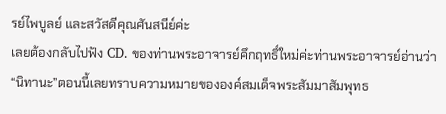รย์ไพบูลย์ และสวัสดีคุณศันสนีย์ค่ะ
เลยต้องกลับไปฟัง CD. ของท่านพระอาจารย์คึกฤทธิ์ใหม่ค่ะท่านพระอาจารย์อ่านว่า “นิทานะ”ตอนนี้เลยทราบความหมายขององค์สมเด็จพระสัมมาสัมพุทธ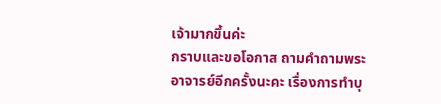เจ้ามากขึ้นค่ะ
กราบและขอโอกาส ถามคำถามพระอาจารย์อีกครั้งนะคะ เรื่องการทำบุ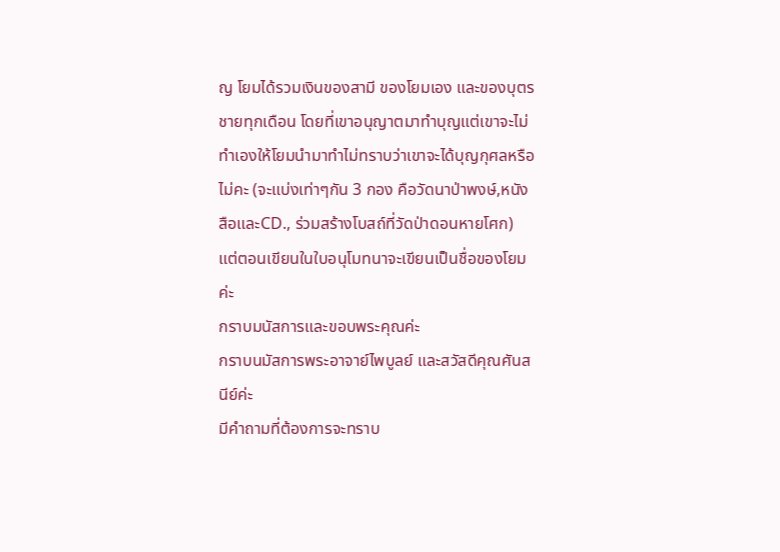ญ โยมได้รวมเงินของสามี ของโยมเอง และของบุตรชายทุกเดือน โดยที่เขาอนุญาตมาทำบุญแต่เขาจะไม่ทำเองให้โยมนำมาทำไม่ทราบว่าเขาจะได้บุญกุศลหรือไม่คะ (จะแบ่งเท่าๆกัน 3 กอง คือวัดนาป่าพงษ์,หนังสือและCD., ร่วมสร้างโบสถ์ที่วัดป่าดอนหายโศก) แต่ตอนเขียนในใบอนุโมทนาจะเขียนเป็นชื่อของโยมค่ะ
กราบมนัสการและขอบพระคุณค่ะ
กราบนมัสการพระอาจาย์ไพบูลย์ และสวัสดีคุณศันสนีย์ค่ะ
มีคำถามที่ต้องการจะทราบ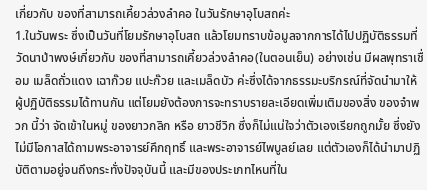เกี่ยวกับ ของที่สามารถเคี้ยวล่วงลำคอ ในวันรักษาอุโบสถค่ะ
1.ในวันพระ ซึ่งเป็นวันที่โยมรักษาอุโบสถ แล้วโยมทราบข้อมูลจากการได้ไปปฏิบัติธรรมที่วัดนาป่าพงษ์เกี่ยวกับ ของที่สามารถเคี้ยวล่วงลำคอ(ในตอนเย็น) อย่างเช่น มีผลพุทราเชื่อม เมล็ดถั่วแดง เฉาก๊วย แปะก๊วย และเมล็ดบัว ค่ะซึ่งได้จากธรรมะบริกรณ์ที่จัดนำมาให้ผู้ปฏิบัติธรรมได้ทานกัน แต่โยมยังต้องการจะทราบรายละเอียดเพิ่มเติมของสิ่ง ของจำพวก นี้ว่า จัดเข้าในหมู่ ของยาวกลิก หรือ ยาวชีวิก ซึ่งก็ไม่แน่ใจว่าตัวเองเรียกถูกมั้ย ซึ่งยังไม่มีโอกาสได้ถามพระอาจารย์คึกฤทธิ์ และพระอาจารย์ไพบูลย์เลย แต่ตัวเองก็ได้นำมาปฏิบัติตามอยู่จนถึงกระทั่งปัจจุบันนี้ และมีของประเภทไหนที่ใน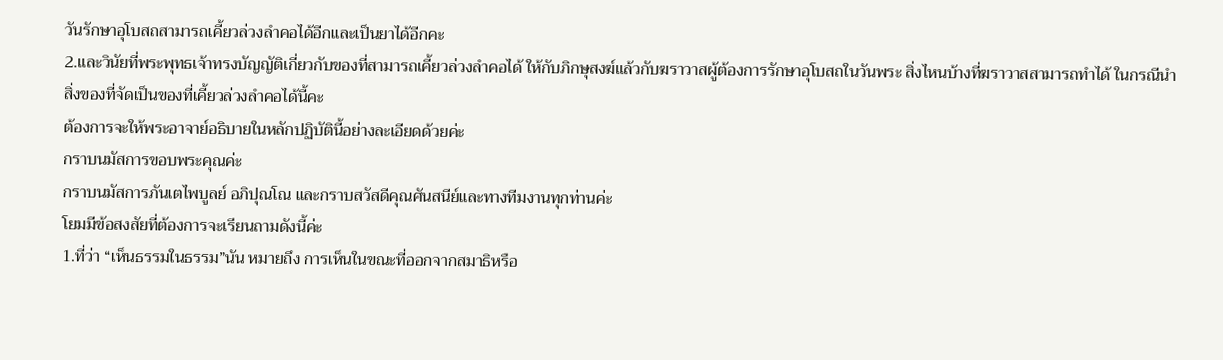วันรักษาอุโบสถสามารถเคี้ยวล่วงลำคอได้อีกและเป็นยาได้อีกคะ
2.และวินัยที่พระพุทธเจ้าทรงบัญญัติเกี่ยวกับของที่สามารถเคี้ยวล่วงลำคอได้ ให้กับภิกษุสงฆ์แล้วกับฆราวาสผู้ต้องการรักษาอุโบสถในวันพระ สิ่งไหนบ้างที่ฆราวาสสามารถทำได้ ในกรณีนำสิ่งของที่จัดเป็นของที่เคี้ยวล่วงลำคอได้นี้คะ
ต้องการจะให้พระอาจาย์อธิบายในหลักปฏิบัตินี้อย่างละเอียดด้วยค่ะ
กราบนมัสการขอบพระคุณค่ะ
กราบนมัสการภันเตไพบูลย์ อภิปุณโณ และกราบสวัสดีคุณศันสนีย์และทางทีมงานทุกท่านค่ะ
โยมมีข้อสงสัยที่ต้องการจะเรียนถามดังนี้ค่ะ
1.ที่ว่า “เห็นธรรมในธรรม”นัน หมายถึง การเห็นในขณะที่ออกจากสมาธิหรือ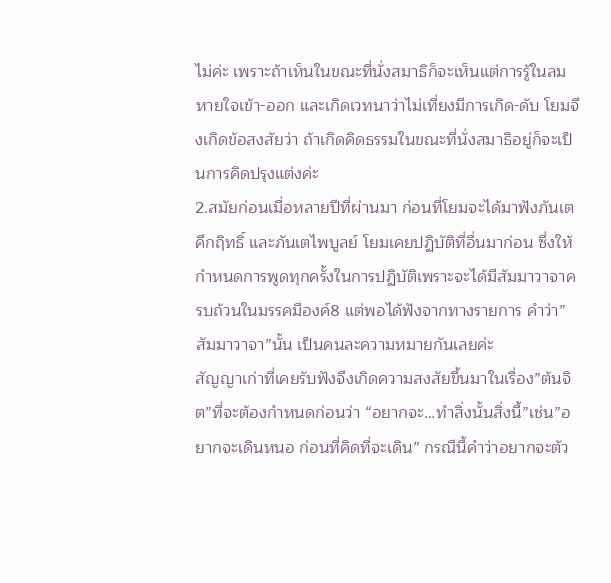ไม่ค่ะ เพราะถ้าเห็นในขณะที่นั่งสมาธิก็จะเห็นแต่การรู้ในลมหายใจเข้า-ออก และเกิดเวทนาว่าไม่เที่ยงมีการเกิด-ดับ โยมจึงเกิดข้อสงสัยว่า ถ้าเกิดคิดธรรมในขณะที่นั่งสมาธิอยู่ก็จะเป็นการคิดปรุงแต่งค่ะ
2.สมัยก่อนเมื่อหลายปีที่ผ่านมา ก่อนที่โยมจะได้มาฟังภันเตคึกฤิทธิ์ และภันเตไพบูลย์ โยมเคยปฏิบัติที่อื่นมาก่อน ซึ่งให้กำหนดการพูดทุกครั้งในการปฏิบัติเพราะจะได้มีสัมมาวาจาครบถ้วนในมรรคมีองค์8 แต่พอได้ฟังจากทางรายการ คำว่า”สัมมาวาจา”นั้น เป็นคนละความหมายกันเลยค่ะ
สัญญาเก่าที่เคยรับฟังจึงเกิดความสงสัยขึ้นมาในเรื่อง”ต้นจิต”ที่จะต้องกำหนดก่อนว่า “อยากจะ…ทำสิ่งนั้นสิ่งนี้”เช่น”อยากจะเดินหนอ ก่อนที่คิดที่จะเดิน” กรณีนี้คำว่าอยากจะตัว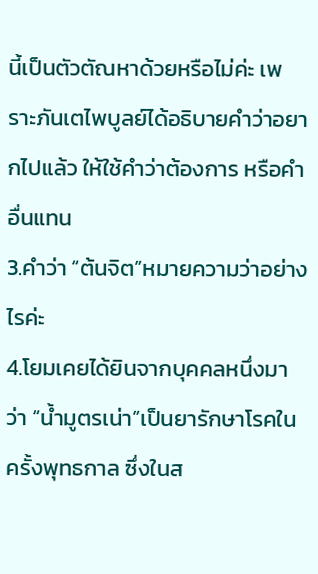นี้เป็นตัวตัณหาด้วยหรือไม่ค่ะ เพราะภันเตไพบูลย์ได้อธิบายคำว่าอยากไปแล้ว ให้ใช้คำว่าต้องการ หรือคำอื่นแทน
3.คำว่า “ต้นจิต”หมายความว่าอย่างไรค่ะ
4.โยมเคยได้ยินจากบุคคลหนึ่งมาว่า “น้ำมูตรเน่า”เป็นยารักษาโรคในครั้งพุทธกาล ซึ่งในส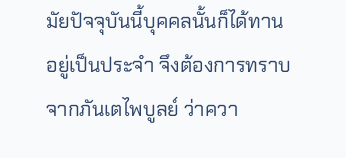มัยปัจจุบันนี้บุคคลนั้นก็ได้ทานอยู่เป็นประจำ จึงต้องการทราบจากภันเตไพบูลย์ ว่าควา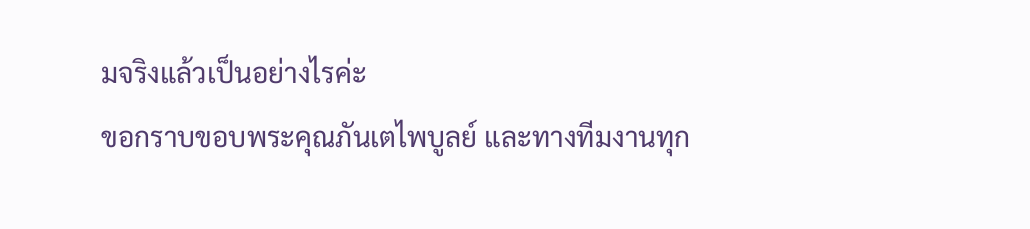มจริงแล้วเป็นอย่างไรค่ะ
ขอกราบขอบพระคุณภันเตไพบูลย์ และทางทีมงานทุก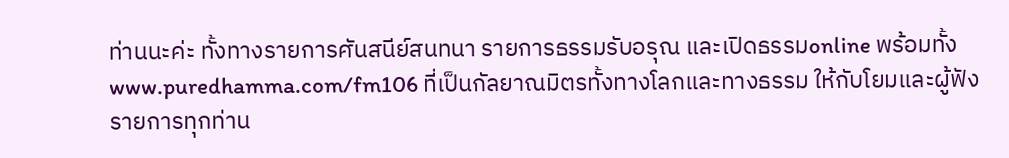ท่านนะค่ะ ทั้งทางรายการศันสนีย์สนทนา รายการธรรมรับอรุณ และเปิดธรรมonline พร้อมทั้งwww.puredhamma.com/fm106 ที่เป็นกัลยาณมิตรทั้งทางโลกและทางธรรม ให้กับโยมและผู้ฟังรายการทุกท่าน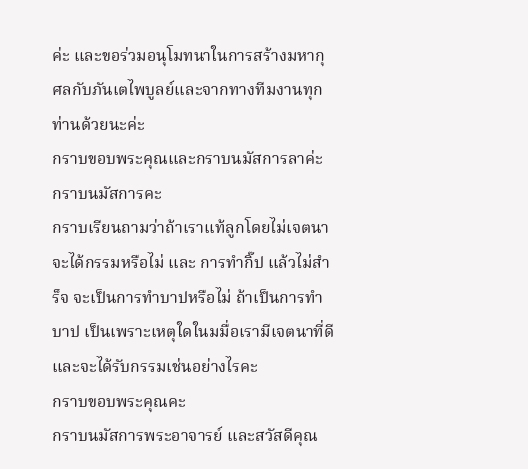ค่ะ และขอร่วมอนุโมทนาในการสร้างมหากุศลกับภันเตไพบูลย์และจากทางทีมงานทุกท่านด้วยนะค่ะ
กราบขอบพระคุณและกราบนมัสการลาค่ะ
กราบนมัสการคะ
กราบเรียนถามว่าถ้าเราแท้ลูกโดยไม่เจตนา จะได้กรรมหรือไม่ และ การทำกิ๊ป แล้วไม่สำร็จ จะเป็นการทำบาปหรือไม่ ถ้าเป็นการทำบาป เป็นเพราะเหตุใดในมมื่อเรามีเจตนาที่ดี และจะได้รับกรรมเช่นอย่างไรคะ
กราบขอบพระคุณคะ
กราบนมัสการพระอาจารย์ และสวัสดีคุณ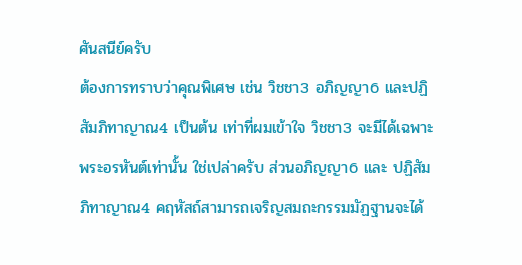ศันสนีย์ครับ
ต้องการทราบว่าคุณพิเศษ เช่น วิชชา3 อภิญญา6 และปฏิสัมภิทาญาณ4 เป็นต้น เท่าที่ผมเข้าใจ วิชชา3 จะมีได้เฉพาะพระอรหันต์เท่านั้น ใช่เปล่าครับ ส่วนอภิญญา6 และ ปฏิสัมภิทาญาณ4 คฤหัสถ์สามารถเจริญสมถะกรรมมัฏฐานจะได้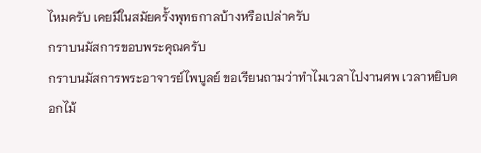ไหมครับ เคยมีในสมัยครั้งพุทธกาลบ้างหรือเปล่าครับ
กราบนมัสการขอบพระคุณครับ
กราบนมัสการพระอาจารย์ไพบูลย์ ขอเรียนถามว่าทำไมเวลาไปงานศพ เวลาหยิบดอกไม้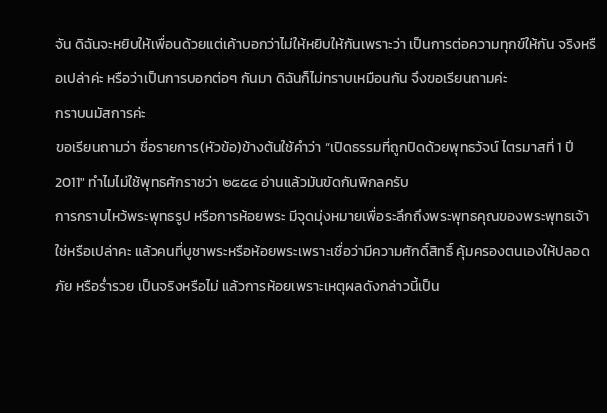จัน ดิฉันจะหยิบให้เพื่อนด้วยแต่เค้าบอกว่าไม่ให้หยิบให้กันเพราะว่า เป็นการต่อความทุกข์ให้กัน จริงหรือเปล่าค่ะ หรือว่าเป็นการบอกต่อๆ กันมา ดิฉันก็ไม่ทราบเหมือนกัน จึงขอเรียนถามค่ะ
กราบนมัสการค่ะ
ขอเรียนถามว่า ชื่อรายการ(หัวข้อ)ข้างต้นใช้คำว่า “เปิดธรรมที่ถูกปิดด้วยพุทธวัจน์ ไตรมาสที่ 1 ปี 2011″ ทำไมไม่ใช้พุทธศักราชว่า ๒๕๕๔ อ่านแล้วมันขัดกันพิกลครับ
การกราบไหว้พระพุทธรูป หรือการห้อยพระ มีจุดมุ่งหมายเพื่อระลึกถึงพระพุทธคุณของพระพุทธเจ้าใช่หรือเปล่าคะ แล้วคนที่บูชาพระหรือห้อยพระเพราะเชื่อว่ามีความศักดิ์สิทธิ์ คุ้มครองตนเองให้ปลอดภัย หรือร่ำรวย เป็นจริงหรือไม่ แล้วการห้อยเพราะเหตุผลดังกล่าวนี้เป็น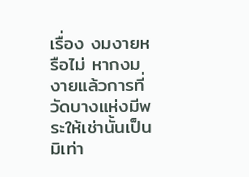เรื่อง งมงายหรือไม่ หากงมงายแล้วการที่วัดบางแห่งมีพระให้เช่านั้นเป็นมิเท่า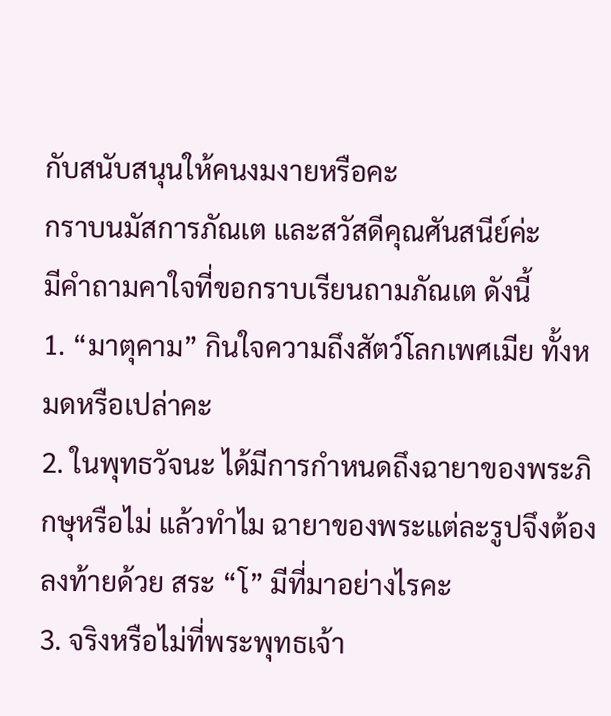กับสนับสนุนให้คนงมงายหรือคะ
กราบนมัสการภัณเต และสวัสดีคุณศันสนีย์ค่ะ
มีคำถามคาใจที่ขอกราบเรียนถามภัณเต ดังนี้
1. “มาตุคาม” กินใจความถึงสัตว์โลกเพศเมีย ทั้งหมดหรือเปล่าคะ
2. ในพุทธวัจนะ ได้มีการกำหนดถึงฉายาของพระภิกษุหรือไม่ แล้วทำไม ฉายาของพระแต่ละรูปจึงต้องลงท้ายด้วย สระ “โ” มีที่มาอย่างไรคะ
3. จริงหรือไม่ที่พระพุทธเจ้า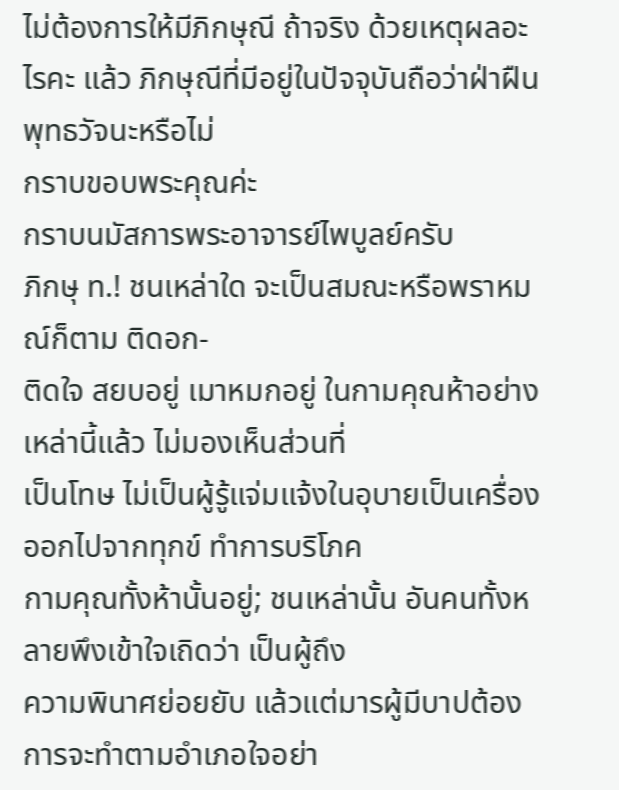ไม่ต้องการให้มีภิกษุณี ถ้าจริง ด้วยเหตุผลอะไรคะ แล้ว ภิกษุณีที่มีอยู่ในปัจจุบันถือว่าฝ่าฝืนพุทธวัจนะหรือไม่
กราบขอบพระคุณค่ะ
กราบนมัสการพระอาจารย์ไพบูลย์ครับ
ภิกษุ ท.! ชนเหล่าใด จะเป็นสมณะหรือพราหมณ์ก็ตาม ติดอก-
ติดใจ สยบอยู่ เมาหมกอยู่ ในกามคุณห้าอย่างเหล่านี้แล้ว ไม่มองเห็นส่วนที่
เป็นโทษ ไม่เป็นผู้รู้แจ่มแจ้งในอุบายเป็นเครื่องออกไปจากทุกข์ ทำการบริโภค
กามคุณทั้งห้านั้นอยู่; ชนเหล่านั้น อันคนทั้งหลายพึงเข้าใจเถิดว่า เป็นผู้ถึง
ความพินาศย่อยยับ แล้วแต่มารผู้มีบาปต้องการจะทำตามอำเภอใจอย่า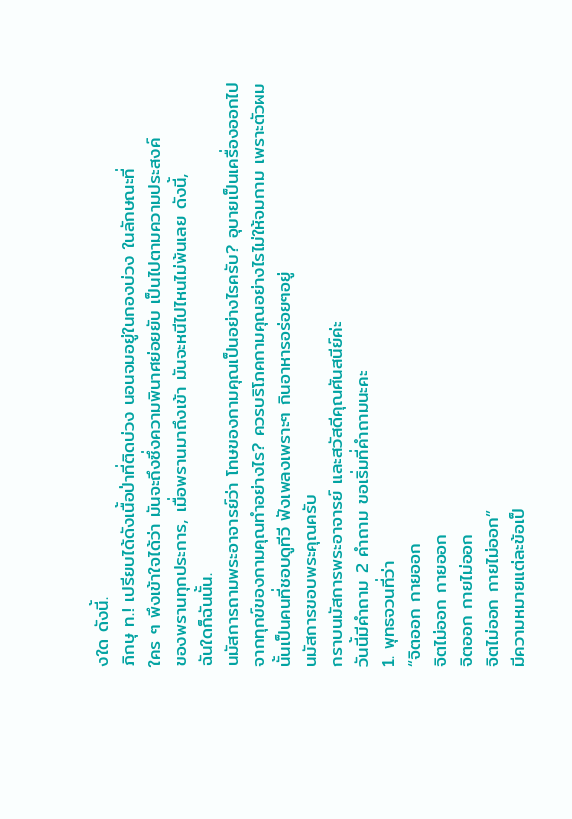งใด ดังนี้.
ภิกษุ ท.! เปรียบได้ดังเนื้อป่าที่ติดบ่วง นอนจมอยู่ในกองบ่วง ในลักษณะที่
ใคร ๆ พึงเข้าใจได้ว่า มันจะถึงซึ่งความพินาศย่อยยับ เป็นไปตามความประสงค์
ของพรานทุกประการ, เมื่อพรานมาถึงเข้า มันจะหนีไปไหนไม่พ้นเลย ดังนี้,
ฉันใดก็ฉันนั้น.
นมัสการถามพระอาจารย์ว่า โทษของกามคุณเป็นอย่างไรครับ? อุบายเป็นเครื่องออกไปจากทุกข์ของกามคุณทำอย่างไร? ควรบริโภคกามคุณอย่างไรไม่ให้จมกาม เพราะตัวผมนั้นเป็นคนที่ชอบดูทีวี ฟังเพลงเพราะๆ กินอาหารอร่อยๆอยู่
นมัสการขอบพระคุณครับ
กราบนมัสการพระอาจารย์ และสวัสดีคุณศันสนีย์ค่ะ
วันนี้มีคำถาม 2 คำถาม ขอเริ่มที่คำถามนะคะ
1. พุทธจวนที่ว่า
“จิตออก กายออก
จิตไม่ออก กายออก
จิตออก กายไม่ออก
จิตไม่ออก กายไม่ออก”
มีความหมายแต่ละข้อเป็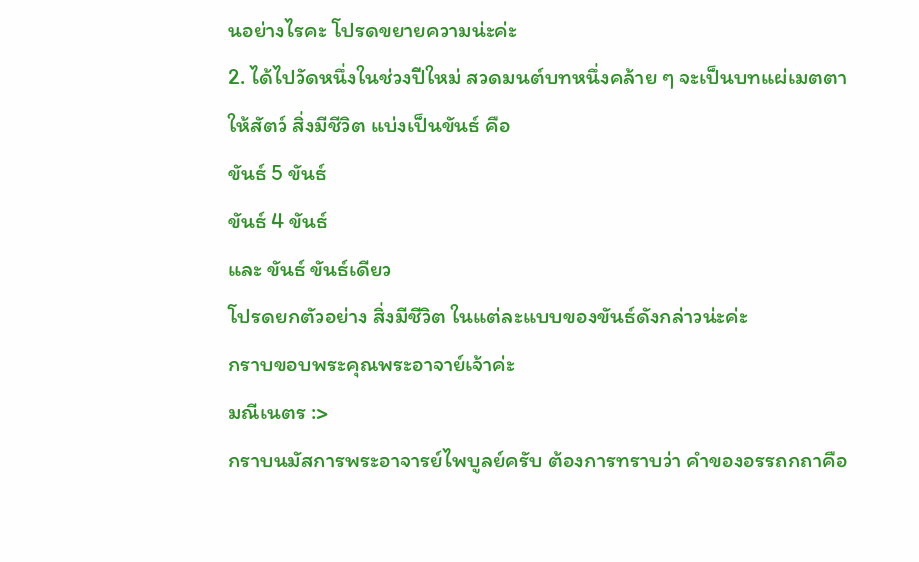นอย่างไรคะ โปรดขยายความน่ะค่ะ
2. ได้ไปวัดหนึ่งในช่วงปีใหม่ สวดมนต์บทหนึ่งคล้าย ๆ จะเป็นบทแผ่เมตตา
ให้สัตว์ สิ่งมีชีวิต แบ่งเป็นขันธ์ คือ
ขันธ์ 5 ขันธ์
ขันธ์ 4 ขันธ์
และ ขันธ์ ขันธ์เดียว
โปรดยกตัวอย่าง สิ่งมีชีวิต ในแต่ละแบบของขันธ์ดังกล่าวน่ะค่ะ
กราบขอบพระคุณพระอาจาย์เจ้าค่ะ
มณีเนตร :>
กราบนมัสการพระอาจารย์ไพบูลย์ครับ ต้องการทราบว่า คำของอรรถกถาคือ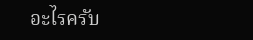อะไรครับ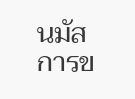นมัสการข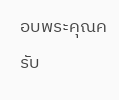อบพระคุณครับ